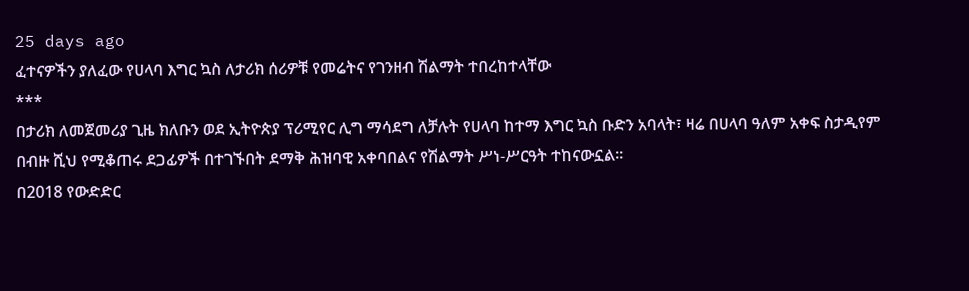25 days ago
ፈተናዎችን ያለፈው የሀላባ እግር ኳስ ለታሪክ ሰሪዎቹ የመሬትና የገንዘብ ሽልማት ተበረከተላቸው
***
በታሪክ ለመጀመሪያ ጊዜ ክለቡን ወደ ኢትዮጵያ ፕሪሚየር ሊግ ማሳደግ ለቻሉት የሀላባ ከተማ እግር ኳስ ቡድን አባላት፣ ዛሬ በሀላባ ዓለም አቀፍ ስታዲየም በብዙ ሺህ የሚቆጠሩ ደጋፊዎች በተገኙበት ደማቅ ሕዝባዊ አቀባበልና የሽልማት ሥነ-ሥርዓት ተከናውኗል።
በ2018 የውድድር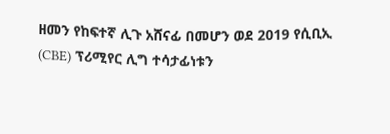ዘመን የከፍተኛ ሊጉ አሸናፊ በመሆን ወደ 2019 የሲቢኢ (CBE) ፕሪሚየር ሊግ ተሳታፊነቱን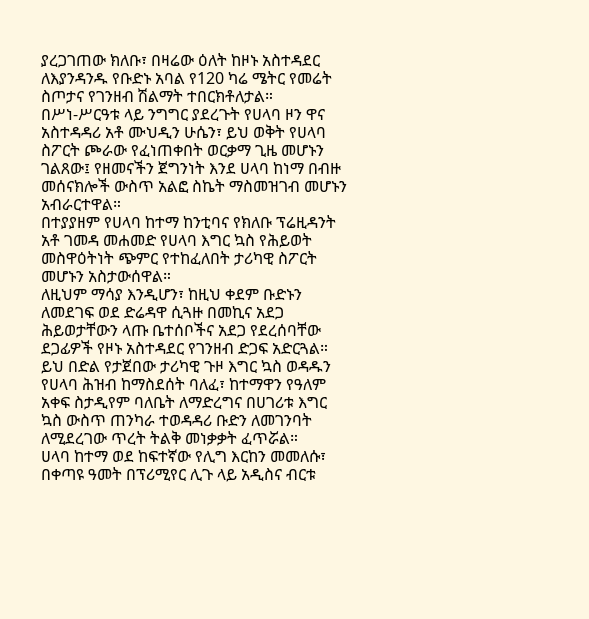ያረጋገጠው ክለቡ፣ በዛሬው ዕለት ከዞኑ አስተዳደር ለእያንዳንዱ የቡድኑ አባል የ120 ካሬ ሜትር የመሬት ስጦታና የገንዘብ ሽልማት ተበርክቶለታል።
በሥነ-ሥርዓቱ ላይ ንግግር ያደረጉት የሀላባ ዞን ዋና አስተዳዳሪ አቶ ሙህዲን ሁሴን፣ ይህ ወቅት የሀላባ ስፖርት ጮራው የፈነጠቀበት ወርቃማ ጊዜ መሆኑን ገልጸው፤ የዘመናችን ጀግንነት እንደ ሀላባ ከነማ በብዙ መሰናክሎች ውስጥ አልፎ ስኬት ማስመዝገብ መሆኑን አብራርተዋል።
በተያያዘም የሀላባ ከተማ ከንቲባና የክለቡ ፕሬዚዳንት አቶ ገመዳ መሐመድ የሀላባ እግር ኳስ የሕይወት መስዋዕትነት ጭምር የተከፈለበት ታሪካዊ ስፖርት መሆኑን አስታውሰዋል።
ለዚህም ማሳያ እንዲሆን፣ ከዚህ ቀደም ቡድኑን ለመደገፍ ወደ ድሬዳዋ ሲጓዙ በመኪና አደጋ ሕይወታቸውን ላጡ ቤተሰቦችና አደጋ የደረሰባቸው ደጋፊዎች የዞኑ አስተዳደር የገንዘብ ድጋፍ አድርጓል።
ይህ በድል የታጀበው ታሪካዊ ጉዞ እግር ኳስ ወዳዱን የሀላባ ሕዝብ ከማስደሰት ባለፈ፣ ከተማዋን የዓለም አቀፍ ስታዲየም ባለቤት ለማድረግና በሀገሪቱ እግር ኳስ ውስጥ ጠንካራ ተወዳዳሪ ቡድን ለመገንባት ለሚደረገው ጥረት ትልቅ መነቃቃት ፈጥሯል።
ሀላባ ከተማ ወደ ከፍተኛው የሊግ እርከን መመለሱ፣ በቀጣዩ ዓመት በፕሪሚየር ሊጉ ላይ አዲስና ብርቱ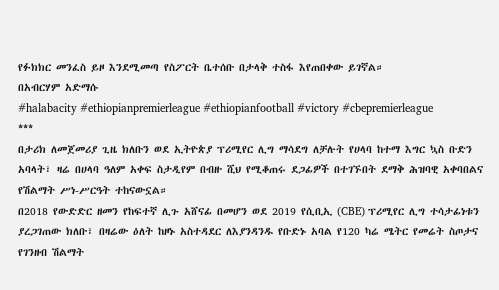የፉክክር መንፈስ ይዞ እንደሚመጣ የስፖርት ቤተሰቡ በታላቅ ተስፋ እየጠበቀው ይገኛል።
በአብርሃም አድማሱ
#halabacity #ethiopianpremierleague #ethiopianfootball #victory #cbepremierleague
***
በታሪክ ለመጀመሪያ ጊዜ ክለቡን ወደ ኢትዮጵያ ፕሪሚየር ሊግ ማሳደግ ለቻሉት የሀላባ ከተማ እግር ኳስ ቡድን አባላት፣ ዛሬ በሀላባ ዓለም አቀፍ ስታዲየም በብዙ ሺህ የሚቆጠሩ ደጋፊዎች በተገኙበት ደማቅ ሕዝባዊ አቀባበልና የሽልማት ሥነ-ሥርዓት ተከናውኗል።
በ2018 የውድድር ዘመን የከፍተኛ ሊጉ አሸናፊ በመሆን ወደ 2019 የሲቢኢ (CBE) ፕሪሚየር ሊግ ተሳታፊነቱን ያረጋገጠው ክለቡ፣ በዛሬው ዕለት ከዞኑ አስተዳደር ለእያንዳንዱ የቡድኑ አባል የ120 ካሬ ሜትር የመሬት ስጦታና የገንዘብ ሽልማት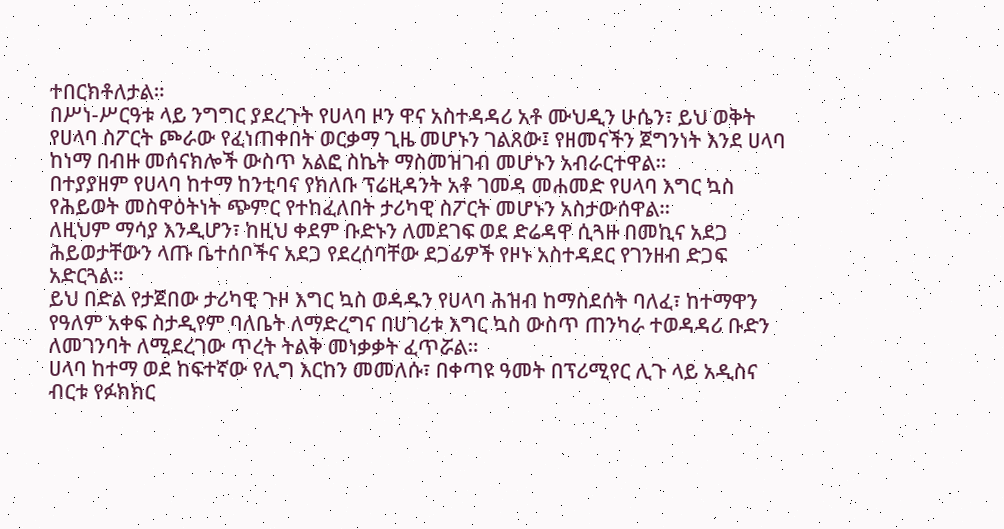ተበርክቶለታል።
በሥነ-ሥርዓቱ ላይ ንግግር ያደረጉት የሀላባ ዞን ዋና አስተዳዳሪ አቶ ሙህዲን ሁሴን፣ ይህ ወቅት የሀላባ ስፖርት ጮራው የፈነጠቀበት ወርቃማ ጊዜ መሆኑን ገልጸው፤ የዘመናችን ጀግንነት እንደ ሀላባ ከነማ በብዙ መሰናክሎች ውስጥ አልፎ ስኬት ማስመዝገብ መሆኑን አብራርተዋል።
በተያያዘም የሀላባ ከተማ ከንቲባና የክለቡ ፕሬዚዳንት አቶ ገመዳ መሐመድ የሀላባ እግር ኳስ የሕይወት መስዋዕትነት ጭምር የተከፈለበት ታሪካዊ ስፖርት መሆኑን አስታውሰዋል።
ለዚህም ማሳያ እንዲሆን፣ ከዚህ ቀደም ቡድኑን ለመደገፍ ወደ ድሬዳዋ ሲጓዙ በመኪና አደጋ ሕይወታቸውን ላጡ ቤተሰቦችና አደጋ የደረሰባቸው ደጋፊዎች የዞኑ አስተዳደር የገንዘብ ድጋፍ አድርጓል።
ይህ በድል የታጀበው ታሪካዊ ጉዞ እግር ኳስ ወዳዱን የሀላባ ሕዝብ ከማስደሰት ባለፈ፣ ከተማዋን የዓለም አቀፍ ስታዲየም ባለቤት ለማድረግና በሀገሪቱ እግር ኳስ ውስጥ ጠንካራ ተወዳዳሪ ቡድን ለመገንባት ለሚደረገው ጥረት ትልቅ መነቃቃት ፈጥሯል።
ሀላባ ከተማ ወደ ከፍተኛው የሊግ እርከን መመለሱ፣ በቀጣዩ ዓመት በፕሪሚየር ሊጉ ላይ አዲስና ብርቱ የፉክክር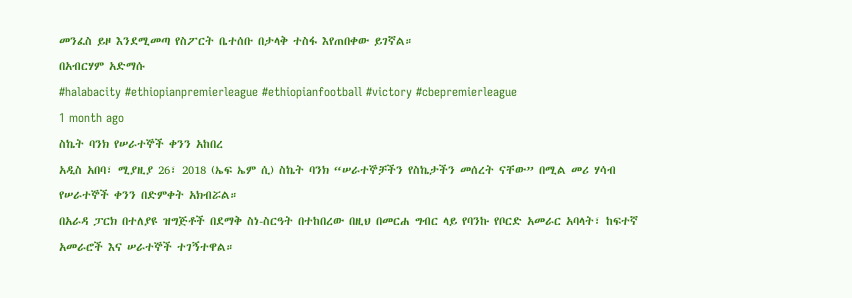መንፈስ ይዞ እንደሚመጣ የስፖርት ቤተሰቡ በታላቅ ተስፋ እየጠበቀው ይገኛል።
በአብርሃም አድማሱ
#halabacity #ethiopianpremierleague #ethiopianfootball #victory #cbepremierleague
1 month ago
ስኬት ባንክ የሠራተኞች ቀንን አከበረ
አዲስ አበባ፣ ሚያዚያ 26፣ 2018 (ኤፍ ኤም ሲ) ስኬት ባንክ “ሠራተኞቻችን የስኬታችን መሰረት ናቸው” በሚል መሪ ሃሳብ የሠራተኞች ቀንን በድምቀት አክብሯል።
በአራዳ ፓርክ በተለያዩ ዝግጅቶች በደማቅ ስነ-ስርዓት በተከበረው በዚህ በመርሐ ግብር ላይ የባንኩ የቦርድ አመራር አባላት፣ ከፍተኛ አመራሮች እና ሠራተኞች ተገኝተዋል።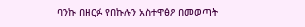ባንኩ በዘርፉ የበኩሉን አስተዋፅዖ በመወጣት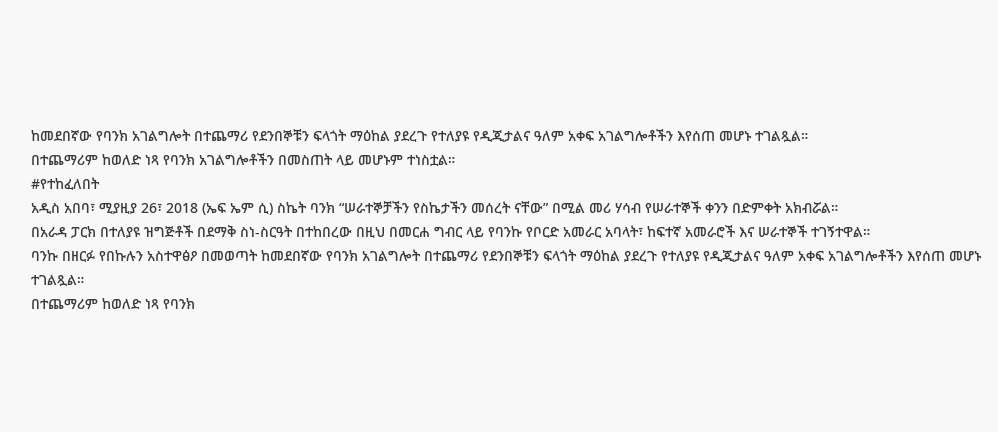ከመደበኛው የባንክ አገልግሎት በተጨማሪ የደንበኞቹን ፍላጎት ማዕከል ያደረጉ የተለያዩ የዲጂታልና ዓለም አቀፍ አገልግሎቶችን እየሰጠ መሆኑ ተገልጿል።
በተጨማሪም ከወለድ ነጻ የባንክ አገልግሎቶችን በመስጠት ላይ መሆኑም ተነስቷል።
#የተከፈለበት
አዲስ አበባ፣ ሚያዚያ 26፣ 2018 (ኤፍ ኤም ሲ) ስኬት ባንክ “ሠራተኞቻችን የስኬታችን መሰረት ናቸው” በሚል መሪ ሃሳብ የሠራተኞች ቀንን በድምቀት አክብሯል።
በአራዳ ፓርክ በተለያዩ ዝግጅቶች በደማቅ ስነ-ስርዓት በተከበረው በዚህ በመርሐ ግብር ላይ የባንኩ የቦርድ አመራር አባላት፣ ከፍተኛ አመራሮች እና ሠራተኞች ተገኝተዋል።
ባንኩ በዘርፉ የበኩሉን አስተዋፅዖ በመወጣት ከመደበኛው የባንክ አገልግሎት በተጨማሪ የደንበኞቹን ፍላጎት ማዕከል ያደረጉ የተለያዩ የዲጂታልና ዓለም አቀፍ አገልግሎቶችን እየሰጠ መሆኑ ተገልጿል።
በተጨማሪም ከወለድ ነጻ የባንክ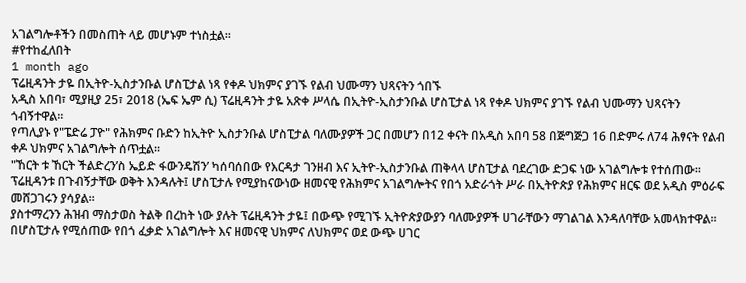አገልግሎቶችን በመስጠት ላይ መሆኑም ተነስቷል።
#የተከፈለበት
1 month ago
ፕሬዚዳንት ታዬ በኢትዮ-ኢስታንቡል ሆስፒታል ነጻ የቀዶ ህክምና ያገኙ የልብ ህሙማን ህጻናትን ጎበኙ
አዲስ አበባ፣ ሚያዚያ 25፣ 2018 (ኤፍ ኤም ሲ) ፕሬዚዳንት ታዬ አጽቀ ሥላሴ በኢትዮ-ኢስታንቡል ሆስፒታል ነጻ የቀዶ ህክምና ያገኙ የልብ ህሙማን ህጻናትን ጎብኝተዋል።
የጣሊያኑ የ"ፔድሬ ፓዮ" የሕክምና ቡድን ከኢትዮ ኢስታንቡል ሆስፒታል ባለሙያዎች ጋር በመሆን በ12 ቀናት በአዲስ አበባ 58 በጅግጅጋ 16 በድምሩ ለ74 ሕፃናት የልብ ቀዶ ህክምና አገልግሎት ሰጥቷል።
"ኸርት ቱ ኸርት ችልድረን’ስ ኤይድ ፋውንዴሽን’ ካሰባሰበው የእርዳታ ገንዘብ እና ኢትዮ-ኢስታንቡል ጠቅላላ ሆስፒታል ባደረገው ድጋፍ ነው አገልግሎቱ የተሰጠው።
ፕሬዚዳንቱ በጉብኝታቸው ወቅት እንዳሉት፤ ሆስፒታሉ የሚያከናውነው ዘመናዊ የሕክምና አገልግሎትና የበጎ አድራጎት ሥራ በኢትዮጵያ የሕክምና ዘርፍ ወደ አዲስ ምዕራፍ መሸጋገሩን ያሳያል።
ያስተማረንን ሕዝብ ማስታወስ ትልቅ በረከት ነው ያሉት ፕሬዚዳንት ታዬ፤ በውጭ የሚገኙ ኢትዮጵያውያን ባለሙያዎች ሀገራቸውን ማገልገል እንዳለባቸው አመላክተዋል።
በሆስፒታሉ የሚሰጠው የበጎ ፈቃድ አገልግሎት እና ዘመናዊ ህክምና ለህክምና ወደ ውጭ ሀገር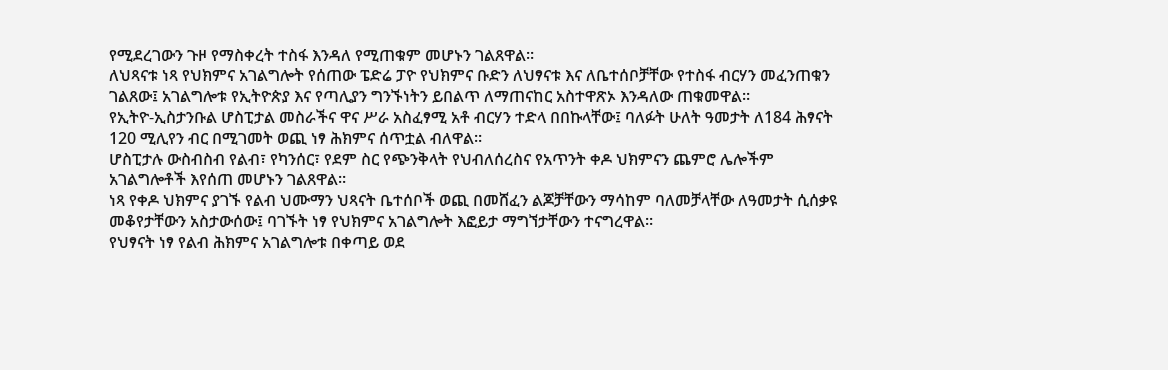የሚደረገውን ጉዞ የማስቀረት ተስፋ እንዳለ የሚጠቁም መሆኑን ገልጸዋል።
ለህጻናቱ ነጻ የህክምና አገልግሎት የሰጠው ፔድሬ ፓዮ የህክምና ቡድን ለህፃናቱ እና ለቤተሰቦቻቸው የተስፋ ብርሃን መፈንጠቁን ገልጸው፤ አገልግሎቱ የኢትዮጵያ እና የጣሊያን ግንኙነትን ይበልጥ ለማጠናከር አስተዋጽኦ እንዳለው ጠቁመዋል።
የኢትዮ-ኢስታንቡል ሆስፒታል መስራችና ዋና ሥራ አስፈፃሚ አቶ ብርሃን ተድላ በበኩላቸው፤ ባለፉት ሁለት ዓመታት ለ184 ሕፃናት 120 ሚሊየን ብር በሚገመት ወጪ ነፃ ሕክምና ሰጥቷል ብለዋል።
ሆስፒታሉ ውስብስብ የልብ፣ የካንሰር፣ የደም ስር የጭንቅላት የህብለሰረስና የአጥንት ቀዶ ህክምናን ጨምሮ ሌሎችም አገልግሎቶች እየሰጠ መሆኑን ገልጸዋል።
ነጻ የቀዶ ህክምና ያገኙ የልብ ህሙማን ህጻናት ቤተሰቦች ወጪ በመሸፈን ልጆቻቸውን ማሳከም ባለመቻላቸው ለዓመታት ሲሰቃዩ መቆየታቸውን አስታውሰው፤ ባገኙት ነፃ የህክምና አገልግሎት እፎይታ ማግኘታቸውን ተናግረዋል።
የህፃናት ነፃ የልብ ሕክምና አገልግሎቱ በቀጣይ ወደ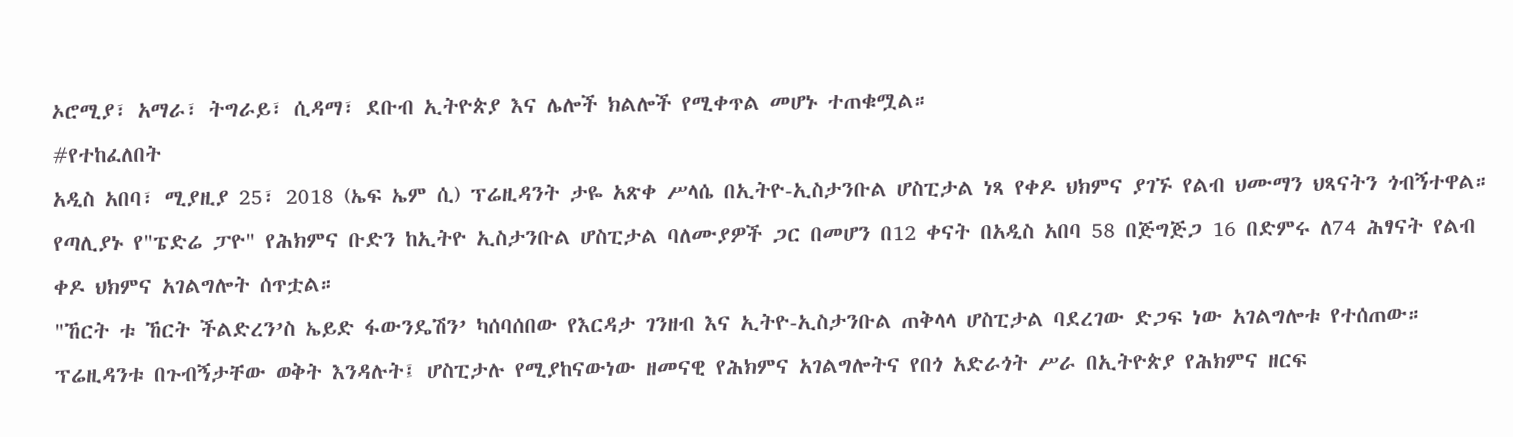ኦሮሚያ፣ አማራ፣ ትግራይ፣ ሲዳማ፣ ደቡብ ኢትዮጵያ እና ሌሎች ክልሎች የሚቀጥል መሆኑ ተጠቁሟል።
#የተከፈለበት
አዲስ አበባ፣ ሚያዚያ 25፣ 2018 (ኤፍ ኤም ሲ) ፕሬዚዳንት ታዬ አጽቀ ሥላሴ በኢትዮ-ኢስታንቡል ሆስፒታል ነጻ የቀዶ ህክምና ያገኙ የልብ ህሙማን ህጻናትን ጎብኝተዋል።
የጣሊያኑ የ"ፔድሬ ፓዮ" የሕክምና ቡድን ከኢትዮ ኢስታንቡል ሆስፒታል ባለሙያዎች ጋር በመሆን በ12 ቀናት በአዲስ አበባ 58 በጅግጅጋ 16 በድምሩ ለ74 ሕፃናት የልብ ቀዶ ህክምና አገልግሎት ሰጥቷል።
"ኸርት ቱ ኸርት ችልድረን’ስ ኤይድ ፋውንዴሽን’ ካሰባሰበው የእርዳታ ገንዘብ እና ኢትዮ-ኢስታንቡል ጠቅላላ ሆስፒታል ባደረገው ድጋፍ ነው አገልግሎቱ የተሰጠው።
ፕሬዚዳንቱ በጉብኝታቸው ወቅት እንዳሉት፤ ሆስፒታሉ የሚያከናውነው ዘመናዊ የሕክምና አገልግሎትና የበጎ አድራጎት ሥራ በኢትዮጵያ የሕክምና ዘርፍ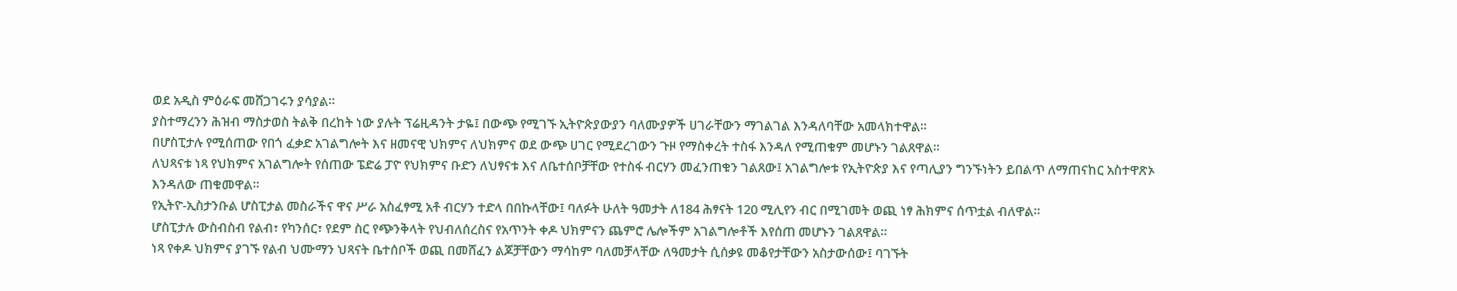ወደ አዲስ ምዕራፍ መሸጋገሩን ያሳያል።
ያስተማረንን ሕዝብ ማስታወስ ትልቅ በረከት ነው ያሉት ፕሬዚዳንት ታዬ፤ በውጭ የሚገኙ ኢትዮጵያውያን ባለሙያዎች ሀገራቸውን ማገልገል እንዳለባቸው አመላክተዋል።
በሆስፒታሉ የሚሰጠው የበጎ ፈቃድ አገልግሎት እና ዘመናዊ ህክምና ለህክምና ወደ ውጭ ሀገር የሚደረገውን ጉዞ የማስቀረት ተስፋ እንዳለ የሚጠቁም መሆኑን ገልጸዋል።
ለህጻናቱ ነጻ የህክምና አገልግሎት የሰጠው ፔድሬ ፓዮ የህክምና ቡድን ለህፃናቱ እና ለቤተሰቦቻቸው የተስፋ ብርሃን መፈንጠቁን ገልጸው፤ አገልግሎቱ የኢትዮጵያ እና የጣሊያን ግንኙነትን ይበልጥ ለማጠናከር አስተዋጽኦ እንዳለው ጠቁመዋል።
የኢትዮ-ኢስታንቡል ሆስፒታል መስራችና ዋና ሥራ አስፈፃሚ አቶ ብርሃን ተድላ በበኩላቸው፤ ባለፉት ሁለት ዓመታት ለ184 ሕፃናት 120 ሚሊየን ብር በሚገመት ወጪ ነፃ ሕክምና ሰጥቷል ብለዋል።
ሆስፒታሉ ውስብስብ የልብ፣ የካንሰር፣ የደም ስር የጭንቅላት የህብለሰረስና የአጥንት ቀዶ ህክምናን ጨምሮ ሌሎችም አገልግሎቶች እየሰጠ መሆኑን ገልጸዋል።
ነጻ የቀዶ ህክምና ያገኙ የልብ ህሙማን ህጻናት ቤተሰቦች ወጪ በመሸፈን ልጆቻቸውን ማሳከም ባለመቻላቸው ለዓመታት ሲሰቃዩ መቆየታቸውን አስታውሰው፤ ባገኙት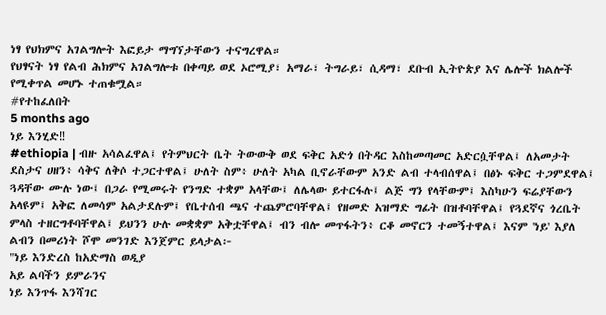ነፃ የህክምና አገልግሎት እፎይታ ማግኘታቸውን ተናግረዋል።
የህፃናት ነፃ የልብ ሕክምና አገልግሎቱ በቀጣይ ወደ ኦሮሚያ፣ አማራ፣ ትግራይ፣ ሲዳማ፣ ደቡብ ኢትዮጵያ እና ሌሎች ክልሎች የሚቀጥል መሆኑ ተጠቁሟል።
#የተከፈለበት
5 months ago
ነይ እንሂድ‼
#ethiopia | ብዙ አሳልፈዋል፤ የትምህርት ቤት ትውውቅ ወደ ፍቅር አድጎ በትዳር እስከመጣመር አድርሷቸዋል፤ ለአመታት ደስታና ሀዘን፥ ሳቅና ለቅሶ ተጋርተዋል፤ ሁለት ስም፥ ሁለት አካል ቢኖራቸውም አንድ ልብ ተላብሰዋል፤ በፅኑ ፍቅር ተጋምደዋል፤ ጓዳቸው ሙሉ ነው፤ በጋራ የሚመሩት የንግድ ተቋም አላቸው፤ ለሌላው ይተርፋሉ፤ ልጅ ግን የላቸውም፤ እስካሁን ፍሬያቸውን አላዩም፤ አቅፎ ለመሳም አልታደሉም፤ የቤተሰብ ጫና ተጨምሮባቸዋል፤ የዘመድ አዝማድ ግፊት በዝቶባቸዋል፤ የጓደኛና ጎረቤት ምላስ ተዘርግቶባቸዋል፤ ይህንን ሁሉ መቋቋም አቅቷቸዋል፤ ብን ብሎ መጥፋትን፥ ርቆ መኖርን ተመኝተዋል፤ እናም 'ነይ' እያለ ልብን በመሪነት ሾሞ መንገድ እንጀምር ይላታል፦
"ነይ እንድረስ ከአድማስ ወዲያ
አይ ልባችን ይምራንና
ነይ እንጥፋ እንሻገር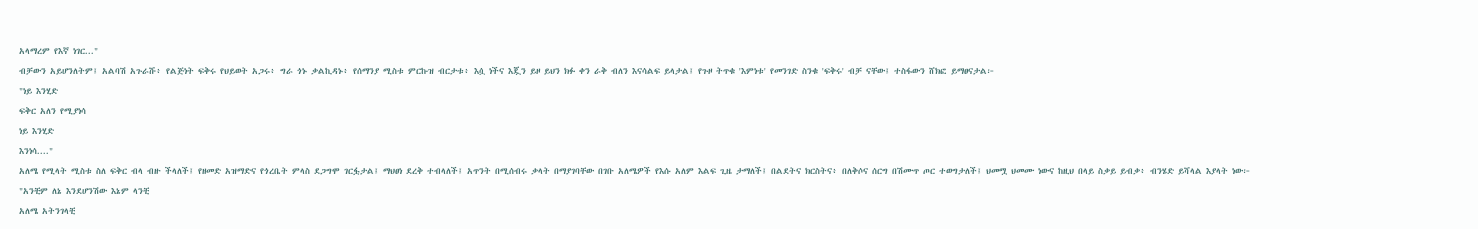አላማረም የእኛ ነገር..."
ብቻውን አይሆንለትም፤ አልባሽ አጉራሹ፥ የልጅነት ፍቅሩ የህይወት አጋሩ፥ ግራ ጎኑ ቃልኪዳኑ፥ የሰማንያ ሚስቱ ምርኩዝ ብርታቱ፥ እሷ ነችና እጇን ይዞ ይህን ክፉ ቀን ራቅ ብለን እናሳልፍ ይላታል፤ የጉዞ ትጥቁ 'እምነቱ' የመንገድ ስንቁ 'ፍቅሩ' ብቻ ናቸው፤ ተስፋውን ሸክፎ ይማፀናታል፦
"ነይ እንሂድ
ፍቅር አለን የሚያነሳ
ነይ እንሂድ
እንነሳ...."
አለሜ የሚላት ሚስቱ ስለ ፍቅር ብላ ብዙ ችላለች፤ የዘመድ አዝማድና የጎረቤት ምላስ ደጋግሞ ገርፏታል፤ ማህፀነ ደረቅ ተብላለች፤ አጥንት በሚሰብሩ ቃላት በማያገባቸው በገቡ አለሜዎች የእሱ አለም እልፍ ጊዜ ታማለች፤ በልደትና ክርስትና፥ በለቅሶና ሰርግ በሽሙጥ ጦር ተወግታለች፤ ህመሟ ህመሙ ነውና ከዚህ በላይ ስቃይ ይብቃ፥ ብንሄድ ይሻላል እያላት ነው፦
"አንቺም ለኔ እንደሆንሽው እኔም ላንቺ
አለሜ አትንገላቺ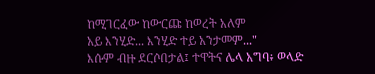ከሚገርፈው ከውርጩ ከወረት አለም
አይ እንሂድ... እንሂድ ተይ አንታመም..."
እሱም ብዙ ደርሶበታል፤ ተዋትና ሌላ አግባ፥ ወላድ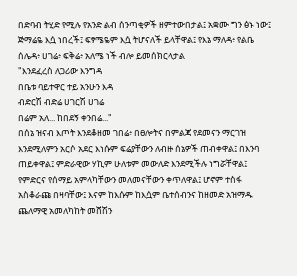በድባብ ትሂድ የሚሉ የአንድ ልብ ሰንጣቂዎች ዘምተውበታል፤ አቋሙ ግን ፅኑ ነው፤ ጅማሬዬ እሷ ነበረች፤ ፍፃሜዬም እሷ ትሆናለች ይላቸዋል፤ የእኔ ማለዳ፥ የልቤ ሰሌዳ፥ ሀገሬ፥ ፍቅሬ፥ አለሜ ነች ብሎ ይመሰክርላታል
"እንደፈረስ ለጋሪው እንግዳ
በቤቱ ባይተዋር ተይ አንሁን እዳ
ብድርሽ ብድሬ ሀገርሽ ሀገሬ
በሬም አለ... ከበደኝ ቀንበሬ..."
በሰኔ ዝናብ እጦት እንደቆዘመ ገበሬ፥ በፀሎትና በምልጃ የደመናን ማርገዝ እንደሚለምን አርሶ አደር እነሱም ፍሬያቸውን ለብዙ ሰኔዎች ጠብቀዋል፤ በእንባ ጠይቀዋል፤ ምድራዊው ሃኪም ሁለቱም መውለድ እንደሚችሉ ነግሯቸዋል፤ የምድርና የሰማይ አምላካቸውን መለመናቸውን ቀጥለዋል፤ ሆኖም ተስፋ አስቆራጩ በዛባቸው፤ እናም ከእሱም ከእሷም ቤተሰብንና ከዘመድ አዝማዱ ጨለማዊ አመለካከት መሸሽን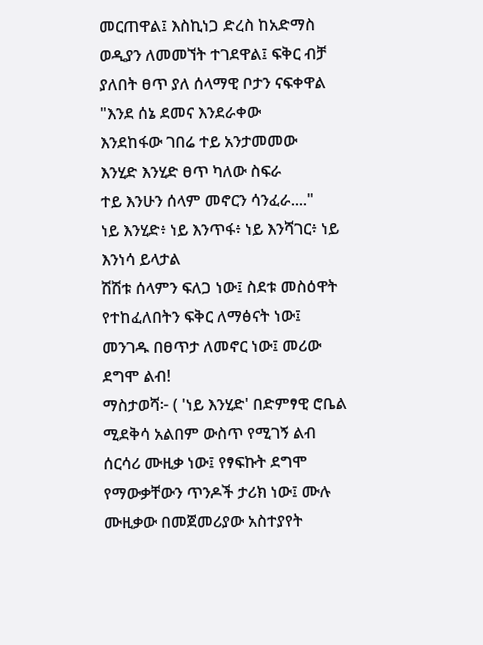መርጠዋል፤ እስኪነጋ ድረስ ከአድማስ ወዲያን ለመመኘት ተገደዋል፤ ፍቅር ብቻ ያለበት ፀጥ ያለ ሰላማዊ ቦታን ናፍቀዋል
"እንደ ሰኔ ደመና እንደራቀው
እንደከፋው ገበሬ ተይ አንታመመው
እንሂድ እንሂድ ፀጥ ካለው ስፍራ
ተይ እንሁን ሰላም መኖርን ሳንፈራ...."
ነይ እንሂድ፥ ነይ እንጥፋ፥ ነይ እንሻገር፥ ነይ እንነሳ ይላታል
ሽሽቱ ሰላምን ፍለጋ ነው፤ ስደቱ መስዕዋት የተከፈለበትን ፍቅር ለማፅናት ነው፤ መንገዱ በፀጥታ ለመኖር ነው፤ መሪው ደግሞ ልብ!
ማስታወሻ፦ ( 'ነይ እንሂድ' በድምፃዊ ሮቤል ሚደቅሳ አልበም ውስጥ የሚገኝ ልብ ሰርሳሪ ሙዚቃ ነው፤ የፃፍኩት ደግሞ የማውቃቸውን ጥንዶች ታሪክ ነው፤ ሙሉ ሙዚቃው በመጀመሪያው አስተያየት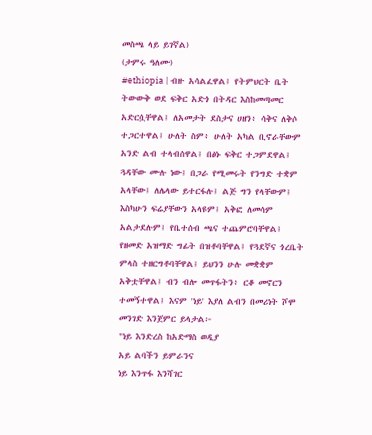መስጫ ላይ ይገኛል)
(ታምሩ ዓለሙ)
#ethiopia | ብዙ አሳልፈዋል፤ የትምህርት ቤት ትውውቅ ወደ ፍቅር አድጎ በትዳር እስከመጣመር አድርሷቸዋል፤ ለአመታት ደስታና ሀዘን፥ ሳቅና ለቅሶ ተጋርተዋል፤ ሁለት ስም፥ ሁለት አካል ቢኖራቸውም አንድ ልብ ተላብሰዋል፤ በፅኑ ፍቅር ተጋምደዋል፤ ጓዳቸው ሙሉ ነው፤ በጋራ የሚመሩት የንግድ ተቋም አላቸው፤ ለሌላው ይተርፋሉ፤ ልጅ ግን የላቸውም፤ እስካሁን ፍሬያቸውን አላዩም፤ አቅፎ ለመሳም አልታደሉም፤ የቤተሰብ ጫና ተጨምሮባቸዋል፤ የዘመድ አዝማድ ግፊት በዝቶባቸዋል፤ የጓደኛና ጎረቤት ምላስ ተዘርግቶባቸዋል፤ ይህንን ሁሉ መቋቋም አቅቷቸዋል፤ ብን ብሎ መጥፋትን፥ ርቆ መኖርን ተመኝተዋል፤ እናም 'ነይ' እያለ ልብን በመሪነት ሾሞ መንገድ እንጀምር ይላታል፦
"ነይ እንድረስ ከአድማስ ወዲያ
አይ ልባችን ይምራንና
ነይ እንጥፋ እንሻገር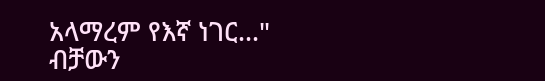አላማረም የእኛ ነገር..."
ብቻውን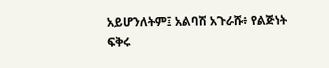አይሆንለትም፤ አልባሽ አጉራሹ፥ የልጅነት ፍቅሩ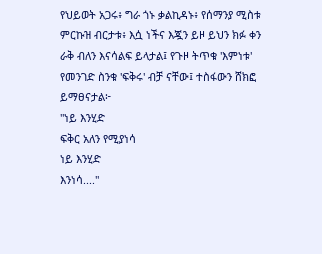የህይወት አጋሩ፥ ግራ ጎኑ ቃልኪዳኑ፥ የሰማንያ ሚስቱ ምርኩዝ ብርታቱ፥ እሷ ነችና እጇን ይዞ ይህን ክፉ ቀን ራቅ ብለን እናሳልፍ ይላታል፤ የጉዞ ትጥቁ 'እምነቱ' የመንገድ ስንቁ 'ፍቅሩ' ብቻ ናቸው፤ ተስፋውን ሸክፎ ይማፀናታል፦
"ነይ እንሂድ
ፍቅር አለን የሚያነሳ
ነይ እንሂድ
እንነሳ...."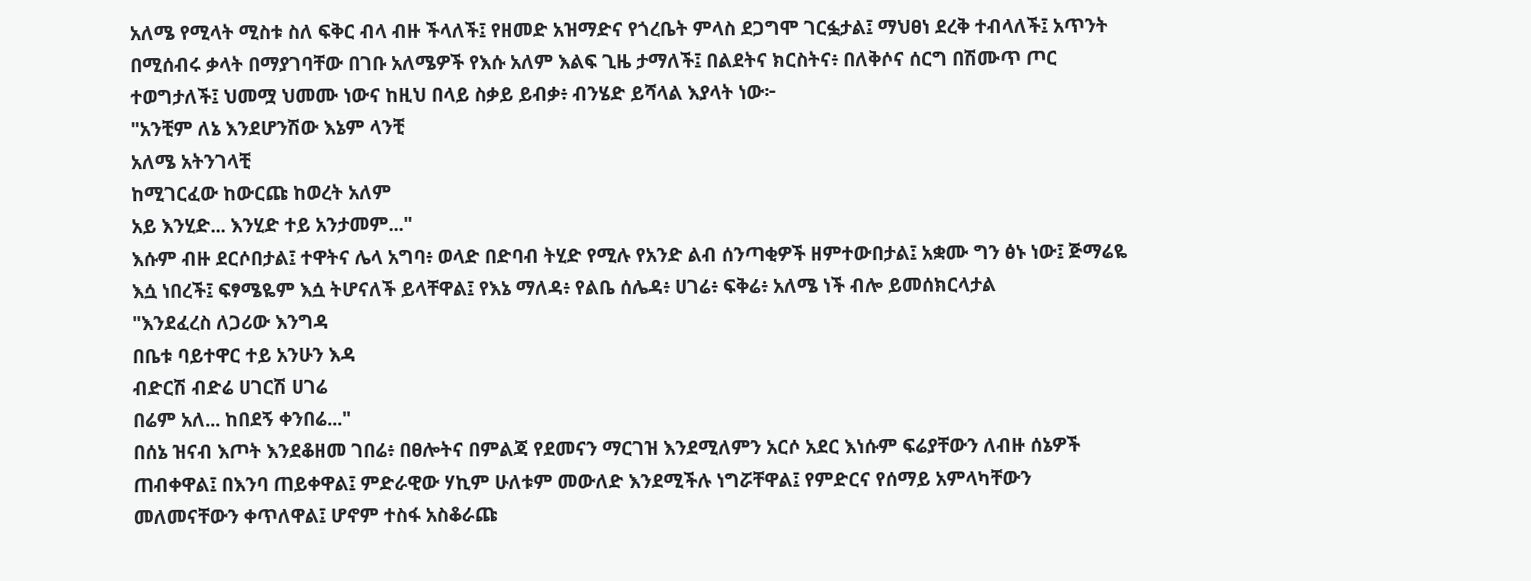አለሜ የሚላት ሚስቱ ስለ ፍቅር ብላ ብዙ ችላለች፤ የዘመድ አዝማድና የጎረቤት ምላስ ደጋግሞ ገርፏታል፤ ማህፀነ ደረቅ ተብላለች፤ አጥንት በሚሰብሩ ቃላት በማያገባቸው በገቡ አለሜዎች የእሱ አለም እልፍ ጊዜ ታማለች፤ በልደትና ክርስትና፥ በለቅሶና ሰርግ በሽሙጥ ጦር ተወግታለች፤ ህመሟ ህመሙ ነውና ከዚህ በላይ ስቃይ ይብቃ፥ ብንሄድ ይሻላል እያላት ነው፦
"አንቺም ለኔ እንደሆንሽው እኔም ላንቺ
አለሜ አትንገላቺ
ከሚገርፈው ከውርጩ ከወረት አለም
አይ እንሂድ... እንሂድ ተይ አንታመም..."
እሱም ብዙ ደርሶበታል፤ ተዋትና ሌላ አግባ፥ ወላድ በድባብ ትሂድ የሚሉ የአንድ ልብ ሰንጣቂዎች ዘምተውበታል፤ አቋሙ ግን ፅኑ ነው፤ ጅማሬዬ እሷ ነበረች፤ ፍፃሜዬም እሷ ትሆናለች ይላቸዋል፤ የእኔ ማለዳ፥ የልቤ ሰሌዳ፥ ሀገሬ፥ ፍቅሬ፥ አለሜ ነች ብሎ ይመሰክርላታል
"እንደፈረስ ለጋሪው እንግዳ
በቤቱ ባይተዋር ተይ አንሁን እዳ
ብድርሽ ብድሬ ሀገርሽ ሀገሬ
በሬም አለ... ከበደኝ ቀንበሬ..."
በሰኔ ዝናብ እጦት እንደቆዘመ ገበሬ፥ በፀሎትና በምልጃ የደመናን ማርገዝ እንደሚለምን አርሶ አደር እነሱም ፍሬያቸውን ለብዙ ሰኔዎች ጠብቀዋል፤ በእንባ ጠይቀዋል፤ ምድራዊው ሃኪም ሁለቱም መውለድ እንደሚችሉ ነግሯቸዋል፤ የምድርና የሰማይ አምላካቸውን መለመናቸውን ቀጥለዋል፤ ሆኖም ተስፋ አስቆራጩ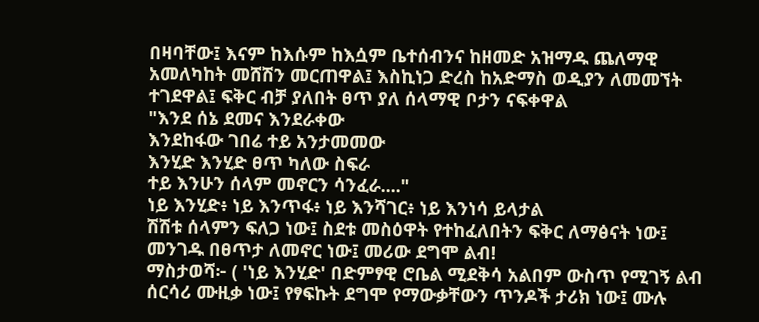በዛባቸው፤ እናም ከእሱም ከእሷም ቤተሰብንና ከዘመድ አዝማዱ ጨለማዊ አመለካከት መሸሽን መርጠዋል፤ እስኪነጋ ድረስ ከአድማስ ወዲያን ለመመኘት ተገደዋል፤ ፍቅር ብቻ ያለበት ፀጥ ያለ ሰላማዊ ቦታን ናፍቀዋል
"እንደ ሰኔ ደመና እንደራቀው
እንደከፋው ገበሬ ተይ አንታመመው
እንሂድ እንሂድ ፀጥ ካለው ስፍራ
ተይ እንሁን ሰላም መኖርን ሳንፈራ...."
ነይ እንሂድ፥ ነይ እንጥፋ፥ ነይ እንሻገር፥ ነይ እንነሳ ይላታል
ሽሽቱ ሰላምን ፍለጋ ነው፤ ስደቱ መስዕዋት የተከፈለበትን ፍቅር ለማፅናት ነው፤ መንገዱ በፀጥታ ለመኖር ነው፤ መሪው ደግሞ ልብ!
ማስታወሻ፦ ( 'ነይ እንሂድ' በድምፃዊ ሮቤል ሚደቅሳ አልበም ውስጥ የሚገኝ ልብ ሰርሳሪ ሙዚቃ ነው፤ የፃፍኩት ደግሞ የማውቃቸውን ጥንዶች ታሪክ ነው፤ ሙሉ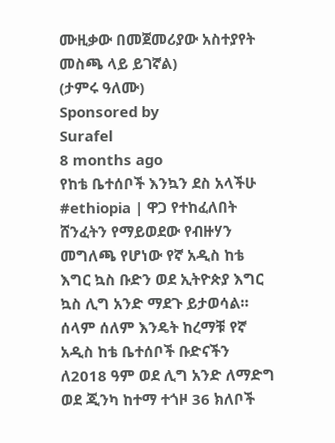ሙዚቃው በመጀመሪያው አስተያየት መስጫ ላይ ይገኛል)
(ታምሩ ዓለሙ)
Sponsored by
Surafel
8 months ago
የከቴ ቤተሰቦች እንኳን ደስ አላችሁ
#ethiopia | ዋጋ የተከፈለበት ሸንፈትን የማይወደው የብዙሃን መግለጫ የሆነው የኛ አዲስ ከቴ እግር ኳስ ቡድን ወደ ኢትዮጵያ እግር ኳስ ሊግ አንድ ማደጉ ይታወሳል።
ሰላም ሰለም እንዴት ከረማቹ የኛ አዲስ ከቴ ቤተሰቦች ቡድናችን ለ2018 ዓም ወደ ሊግ አንድ ለማድግ ወደ ጂንካ ከተማ ተጎዞ 36 ክለቦች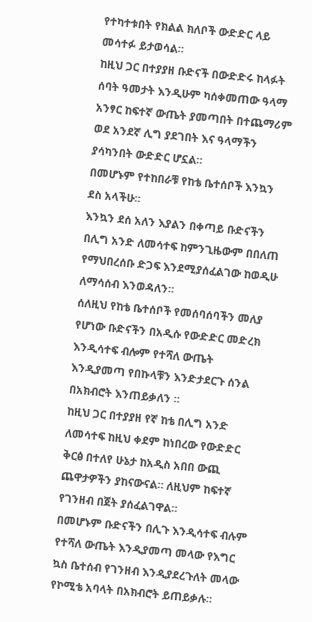የተካተቱበት የክልል ክለቦች ውድድር ላይ መሳተፉ ይታወሳል።
ከዚህ ጋር በተያያዘ ቡድናች በውድድሩ ከላፉት ሰባት ዓመታት እንዲሁም ካሰቀመጠው ዓላማ አንፃር ከፍተኛ ውጤት ያመጣበት በተጨማሪም ወደ አንደኛ ሊግ ያደገበት እና ዓላማችን ያሳካንበት ውድድር ሆኗል።
በመሆኑም የተከበራቹ የከቴ ቤተሰቦች እንኳን ደስ አላችሁ።
እንኳን ደሰ አለን እያልን በቀጣይ ቡድናችን በሊግ አንድ ለመሳተፍ ከምንጊዜውም በበለጠ የማህበረሰቡ ድጋፍ እንደሚያሰፈልገው ከወዲሁ ለማሳሰብ እንወዳለን።
ሰለዚህ የከቴ ቤተሰቦች የመሰባሰባችን መለያ የሆነው ቡድናችን በአዲሱ የውድድር መድረክ እንዲሳተፍ ብሎም የተሻለ ውጤት እንዲያመጣ የበኩላቹን እንድታደርጉ ሰንል በአክብሮት እንጠይቃለን ።
ከዚህ ጋር በተያያዘ የኛ ከቴ በሊግ አንድ ለመሳተፍ ከዚህ ቀደም ከነበረው የውድድር ቅርፅ በተለየ ሁኔታ ከአዲስ አበበ ውጪ ጨዋታዎችን ያከናውናል። ለዚህም ከፍተኛ የገንዘብ በጀት ያሰፈልገዋል።
በመሆኑም ቡድናችን በሊጉ እንዲሳተፍ ብሉም የተሻለ ውጤት እንዲያመጣ መላው የእግር ኳስ ቤተሰብ የገንዘብ እንዲያደረጉለት መላው የኮሚቴ አባላት በአክብሮት ይጠይቃሉ።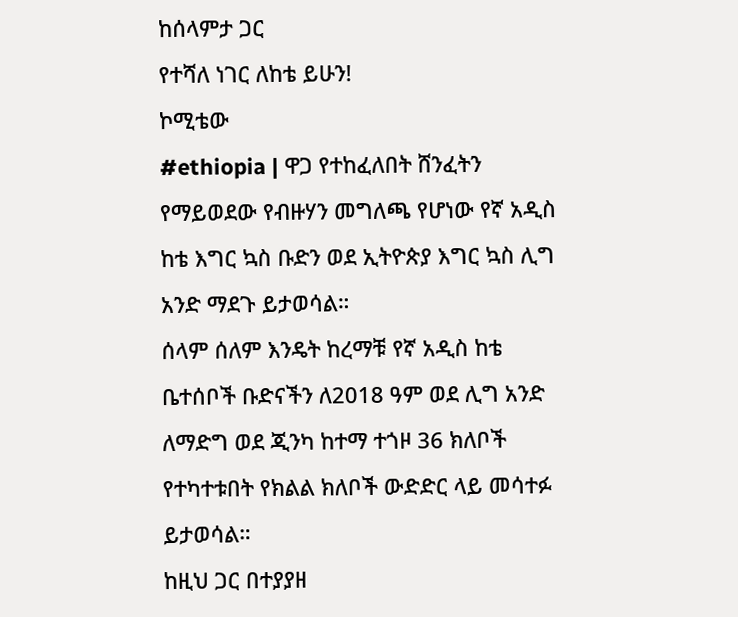ከሰላምታ ጋር
የተሻለ ነገር ለከቴ ይሁን!
ኮሚቴው
#ethiopia | ዋጋ የተከፈለበት ሸንፈትን የማይወደው የብዙሃን መግለጫ የሆነው የኛ አዲስ ከቴ እግር ኳስ ቡድን ወደ ኢትዮጵያ እግር ኳስ ሊግ አንድ ማደጉ ይታወሳል።
ሰላም ሰለም እንዴት ከረማቹ የኛ አዲስ ከቴ ቤተሰቦች ቡድናችን ለ2018 ዓም ወደ ሊግ አንድ ለማድግ ወደ ጂንካ ከተማ ተጎዞ 36 ክለቦች የተካተቱበት የክልል ክለቦች ውድድር ላይ መሳተፉ ይታወሳል።
ከዚህ ጋር በተያያዘ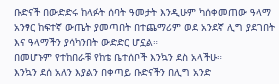ቡድናች በውድድሩ ከላፉት ሰባት ዓመታት እንዲሁም ካሰቀመጠው ዓላማ አንፃር ከፍተኛ ውጤት ያመጣበት በተጨማሪም ወደ አንደኛ ሊግ ያደገበት እና ዓላማችን ያሳካንበት ውድድር ሆኗል።
በመሆኑም የተከበራቹ የከቴ ቤተሰቦች እንኳን ደስ አላችሁ።
እንኳን ደሰ አለን እያልን በቀጣይ ቡድናችን በሊግ አንድ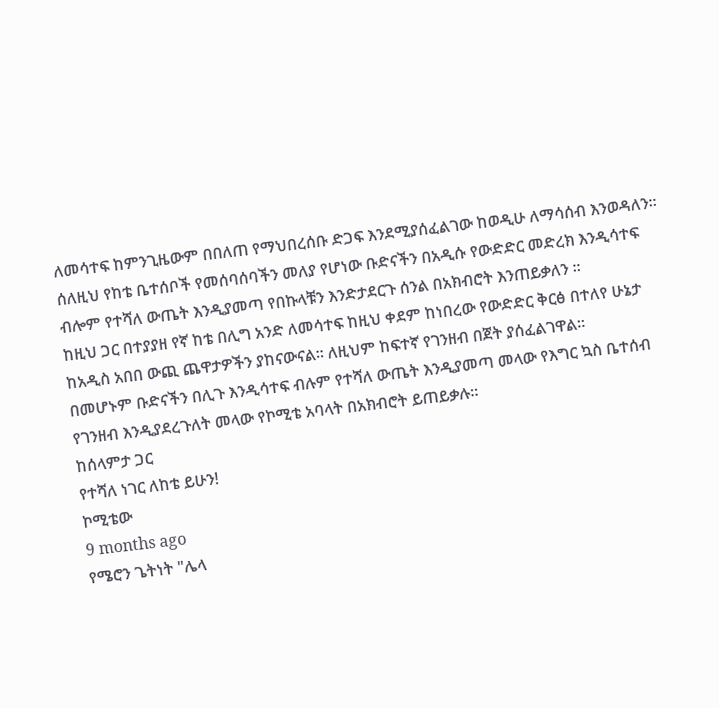ለመሳተፍ ከምንጊዜውም በበለጠ የማህበረሰቡ ድጋፍ እንደሚያሰፈልገው ከወዲሁ ለማሳሰብ እንወዳለን።
ሰለዚህ የከቴ ቤተሰቦች የመሰባሰባችን መለያ የሆነው ቡድናችን በአዲሱ የውድድር መድረክ እንዲሳተፍ ብሎም የተሻለ ውጤት እንዲያመጣ የበኩላቹን እንድታደርጉ ሰንል በአክብሮት እንጠይቃለን ።
ከዚህ ጋር በተያያዘ የኛ ከቴ በሊግ አንድ ለመሳተፍ ከዚህ ቀደም ከነበረው የውድድር ቅርፅ በተለየ ሁኔታ ከአዲስ አበበ ውጪ ጨዋታዎችን ያከናውናል። ለዚህም ከፍተኛ የገንዘብ በጀት ያሰፈልገዋል።
በመሆኑም ቡድናችን በሊጉ እንዲሳተፍ ብሉም የተሻለ ውጤት እንዲያመጣ መላው የእግር ኳስ ቤተሰብ የገንዘብ እንዲያደረጉለት መላው የኮሚቴ አባላት በአክብሮት ይጠይቃሉ።
ከሰላምታ ጋር
የተሻለ ነገር ለከቴ ይሁን!
ኮሚቴው
9 months ago
የሜሮን ጌትነት "ሌላ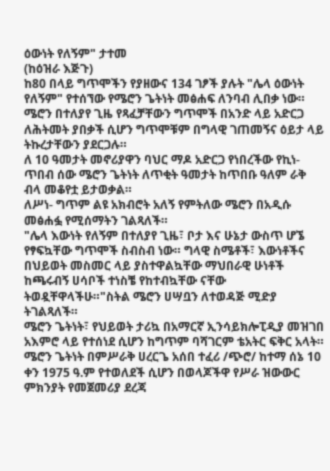ዕውነት የለኝም" ታተመ
(ከዕዝራ እጅጉ)
ከ80 በላይ ግጥሞችን የያዘውና 134 ገፆች ያሉት "ሌላ ዕውነት የለኝም" የተሰኘው የሜሮን ጌትነት መፅሐፍ ለንባብ ሊበቃ ነው።
ሜሮን በተለያየ ጊዜ የጻፈቻቸውን ግጥሞች በአንድ ላይ አድርጋ ለሕትመት ያበቃች ሲሆን ግጥሞቹም በግላዊ ገጠመኝና ዕይታ ላይ ትኩረታቸውን ያደርጋሉ።
ለ 10 ዓመታት መኖሪያዋን ባህር ማዶ አድርጋ የነበረችው የኪነ- ጥበብ ሰው ሜሮን ጌትነት ለጥቂት ዓመታት ከጥበቡ ዓለም ራቅ ብላ መቆየቷ ይታወቃል።
ለሥነ- ግጥም ልዩ አክብሮት አለኝ የምትለው ሜሮን በአዲሱ መፅሐፏ የሚሰማትን ገልጻለች።
"ሌላ እውነት የለኝም በተለያየ ጊዜ፣ ቦታ እና ሁኔታ ውስጥ ሆኜ የፃፍኳቸው ግጥሞች ስብስብ ነው። ግላዊ ስሜቶች፣ እውነቶችና በህይወት መስመር ላይ ያስተዋልኳቸው ማህበራዊ ሁነቶች ከጫሩብኝ ሀሳቦች ተነስቼ የከተብኳቸው ናቸው ትወዷቸዋላችሁ።"ስትል ሜሮን ሀሣቧን ለተወዳጅ ሚድያ ትገልጻለች።
ሜሮን ጌትነት፣ የህይወት ታሪኳ በአማርኛ ኢንሳይክሎፒዲያ መዝገበ አእምሮ ላይ የተሰነደ ሲሆን ከግጥም ባሻገርም ቴአትር ፍቅር አላት።
ሜሮን ጌትነት በምሥራቅ ሀረርጌ አሰበ ተፈሪ /ጭሮ/ ከተማ ሰኔ 10 ቀን 1975 ዓ.ም የተወለደች ሲሆን በወላጆችዋ የሥራ ዝውውር ምክንያት የመጀመሪያ ደረጃ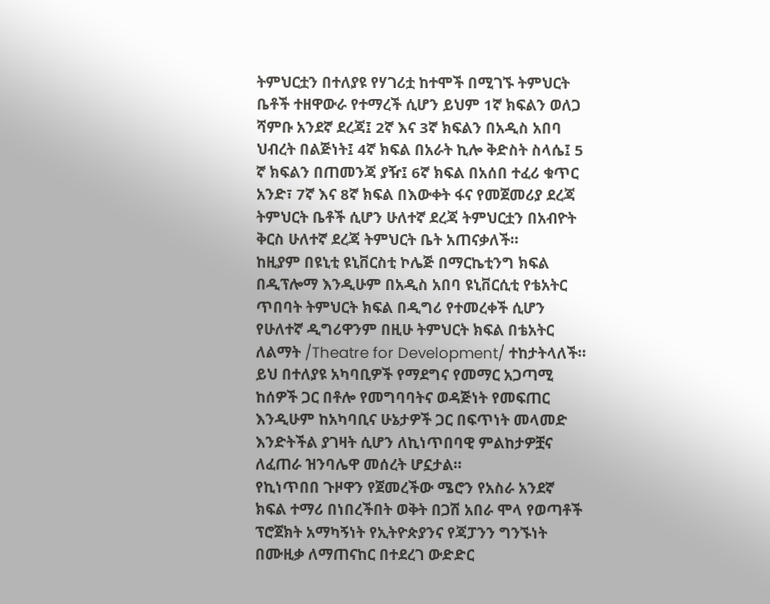ትምህርቷን በተለያዩ የሃገሪቷ ከተሞች በሚገኙ ትምህርት ቤቶች ተዘዋውራ የተማረች ሲሆን ይህም 1ኛ ክፍልን ወለጋ ሻምቡ አንደኛ ደረጃ፤ 2ኛ እና 3ኛ ክፍልን በአዲስ አበባ ህብረት በልጅነት፤ 4ኛ ክፍል በአራት ኪሎ ቅድስት ስላሴ፤ 5 ኛ ክፍልን በጠመንጃ ያዥ፤ 6ኛ ክፍል በአሰበ ተፈሪ ቁጥር አንድ፣ 7ኛ እና 8ኛ ክፍል በእውቀት ፋና የመጀመሪያ ደረጃ ትምህርት ቤቶች ሲሆን ሁለተኛ ደረጃ ትምህርቷን በአብዮት ቅርስ ሁለተኛ ደረጃ ትምህርት ቤት አጠናቃለች።
ከዚያም በዩኒቲ ዩኒቨርስቲ ኮሌጅ በማርኬቲንግ ክፍል በዲፕሎማ እንዲሁም በአዲስ አበባ ዩኒቨርሲቲ የቴአትር ጥበባት ትምህርት ክፍል በዲግሪ የተመረቀች ሲሆን የሁለተኛ ዲግሪዋንም በዚሁ ትምህርት ክፍል በቴአትር ለልማት /Theatre for Development/ ተከታትላለች።
ይህ በተለያዩ አካባቢዎች የማደግና የመማር አጋጣሚ ከሰዎች ጋር በቶሎ የመግባባትና ወዳጅነት የመፍጠር እንዲሁም ከአካባቢና ሁኔታዎች ጋር በፍጥነት መላመድ እንድትችል ያገዛት ሲሆን ለኪነጥበባዊ ምልከታዎቿና ለፈጠራ ዝንባሌዋ መሰረት ሆኗታል።
የኪነጥበበ ጉዞዋን የጀመረችው ሜሮን የአስራ አንደኛ ክፍል ተማሪ በነበረችበት ወቅት በጋሽ አበራ ሞላ የወጣቶች ፕሮጀክት አማካኝነት የኢትዮጵያንና የጃፓንን ግንኙነት በሙዚቃ ለማጠናከር በተደረገ ውድድር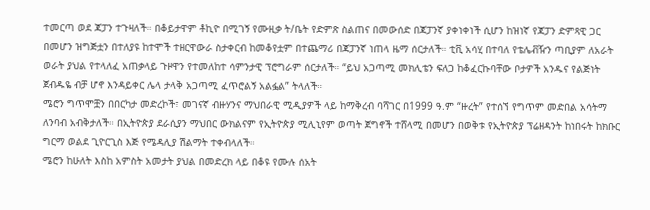ተመርጣ ወደ ጃፓን ተጉዛለች። በቆይታዋም ቶኪዮ በሚገኝ የሙዚቃ ት/ቤት የድምጽ ስልጠና በመውሰድ በጃፓንኛ ያቀነቀነች ሲሆን ከዝነኛ የጃፓን ድምጻዊ ጋር በመሆን ዝግጅቷን በተለያዩ ከተሞች ተዘርዋውራ ስታቀርብ ከመቆየቷም በተጨማሪ በጃፓንኛ ነጠላ ዜማ ሰርታለች። ቲቪ አሳሂ በተባለ የቴሌቭዥን ጣቢያም ለአራት ወራት ያህል የተላለፈ አጠቃላይ ጉዞዋን የተመለከተ ሳምንታዊ ፕሮግራም ሰርታለች። “ይህ አጋጣሚ መክሊቴን ፍለጋ ከቆፈርኩባቸው ቦታዎች አንዱና የልጅነት ጀብዱዬ ብቻ ሆኖ እንዳይቀር ሌላ ታላቅ አጋጣሚ ፈጥሮልኝ አልፏል” ትላለች።
ሜሮን ግጥሞቿን በበርካታ መድረኮች፣ መገናኛ ብዙሃንና ማህበራዊ ሚዲያዎች ላይ ከማቅረብ ባሻገር በ1999 ዓ.ም “ዙረት” የተሰኘ የግጥም መድበል አሳትማ ለንባብ አብቅታለች። በኢትዮጵያ ደራሲያን ማህበር ውክልናም የኢትዮጵያ ሚሊኒየም ወጣት ጀግኖች ተሸላሚ በመሆን በወቅቱ የኢትዮጵያ ፕሬዘዳንት ከነበሩት ከክቡር ግርማ ወልደ ጊዮርጊስ እጅ የሜዳሊያ ሽልማት ተቀብላለች።
ሜሮን ከሁለት እስከ አምስት አመታት ያህል በመድረክ ላይ በቆዩ የሙሉ ሰአት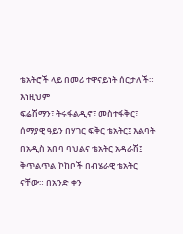ቴአትሮች ላይ በመሪ ተዋናይነት ሰርታለች። እነዚህም
ፍሬሽማን፣ ትሩፋልዲኖ፣ መስተፋቅር፣ ሰማያዊ ዓይን በሃገር ፍቅር ቴአትር፤ እልባት በአዲስ አበባ ባህልና ቴአትር አዳራሽ፤
ቅጥልጥል ኮከቦች በብሄራዊ ቴአትር ናቸው። በአንድ ቀን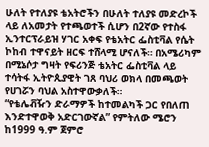ሁለት የተለያዩ ቴአትሮችን በሁለት ተለያዩ መድረኮች ላይ ለአመታት የተጫወተች ሲሆን በ2ኛው የተስፋ ኢንተርፕራይዝ ሃገር አቀፍ የቴአትር ፌስቲቫል የሴት ኮከብ ተዋናይት ዘርፍ ተሸላሚ ሆናለች። በአሜሪካም በሚኔሶታ ግዛት የፍሪንጅ ቴአትር ፌስቲቫል ላይ ተሳትፋ ኢትዮጲያዊት ገጸ ባህሪ ወክላ በመጫወት የሀገሯን ባህል አስተዋውቃለች።
“የቴሌቭዥን ድራማዎች ከተመልካች ጋር የበለጠ እንድተዋወቅ አድርገውኛል” የምትለው ሜሮን ከ1999 ዓ.ም ጀምሮ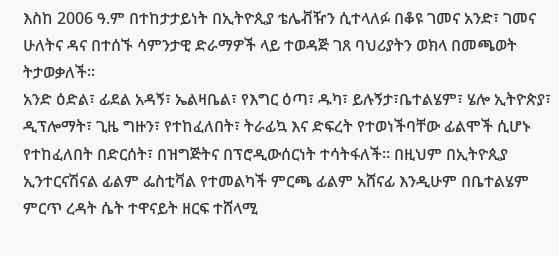እስከ 2006 ዓ.ም በተከታታይነት በኢትዮጲያ ቴሌቭዥን ሲተላለፉ በቆዩ ገመና አንድ፣ ገመና ሁለትና ዳና በተሰኙ ሳምንታዊ ድራማዎች ላይ ተወዳጅ ገጸ ባህሪያትን ወክላ በመጫወት ትታወቃለች።
አንድ ዕድል፣ ፊደል አዳኝ፣ ኤልዛቤል፣ የእግር ዕጣ፣ ዱካ፣ ይሉኝታ፣ቤተልሄም፣ ሄሎ ኢትዮጵያ፣ ዲፕሎማት፣ ጊዜ ግዙን፣ የተከፈለበት፣ ትራፊኳ እና ድፍረት የተወነችባቸው ፊልሞች ሲሆኑ የተከፈለበት በድርሰት፣ በዝግጅትና በፕሮዲውሰርነት ተሳትፋለች። በዚህም በኢትዮጲያ ኢንተርናሽናል ፊልም ፌስቲቫል የተመልካች ምርጫ ፊልም አሸናፊ እንዲሁም በቤተልሄም ምርጥ ረዳት ሴት ተዋናይት ዘርፍ ተሸላሚ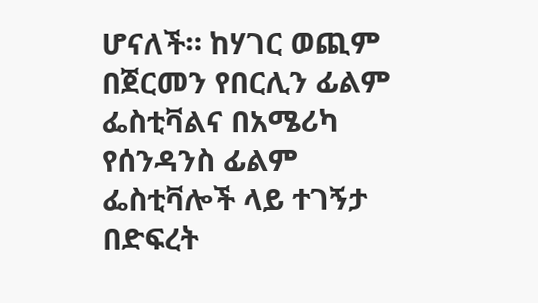ሆናለች። ከሃገር ወጪም በጀርመን የበርሊን ፊልም ፌስቲቫልና በአሜሪካ የሰንዳንስ ፊልም ፌስቲቫሎች ላይ ተገኝታ በድፍረት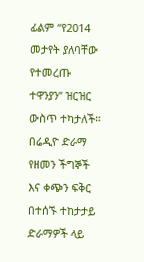ፊልም “የ2014 መታየት ያለባቸው የተመረጡ ተዋንያን” ዝርዝር ውስጥ ተካታለች።
በሬዲዮ ድራማ የዘመን ችግኞች እና ቀጭን ፍቅር በተሰኙ ተከታታይ ድራማዎች ላይ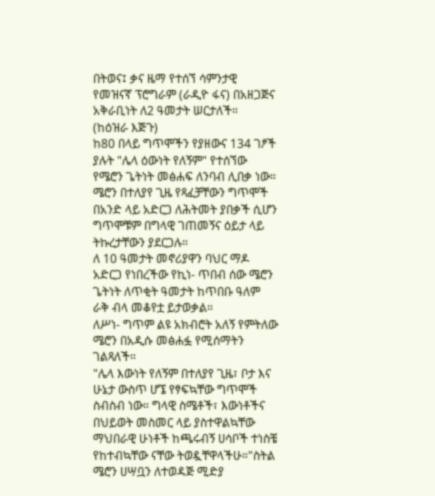በትወና፤ ቃና ዜማ የተሰኘ ሳምንታዊ የመዝናኛ ፕሮግራም (ራዲዮ ፋና) በአዘጋጅና አቅራቢነት ለ2 ዓመታት ሠርታለች።
(ከዕዝራ እጅጉ)
ከ80 በላይ ግጥሞችን የያዘውና 134 ገፆች ያሉት "ሌላ ዕውነት የለኝም" የተሰኘው የሜሮን ጌትነት መፅሐፍ ለንባብ ሊበቃ ነው።
ሜሮን በተለያየ ጊዜ የጻፈቻቸውን ግጥሞች በአንድ ላይ አድርጋ ለሕትመት ያበቃች ሲሆን ግጥሞቹም በግላዊ ገጠመኝና ዕይታ ላይ ትኩረታቸውን ያደርጋሉ።
ለ 10 ዓመታት መኖሪያዋን ባህር ማዶ አድርጋ የነበረችው የኪነ- ጥበብ ሰው ሜሮን ጌትነት ለጥቂት ዓመታት ከጥበቡ ዓለም ራቅ ብላ መቆየቷ ይታወቃል።
ለሥነ- ግጥም ልዩ አክብሮት አለኝ የምትለው ሜሮን በአዲሱ መፅሐፏ የሚሰማትን ገልጻለች።
"ሌላ እውነት የለኝም በተለያየ ጊዜ፣ ቦታ እና ሁኔታ ውስጥ ሆኜ የፃፍኳቸው ግጥሞች ስብስብ ነው። ግላዊ ስሜቶች፣ እውነቶችና በህይወት መስመር ላይ ያስተዋልኳቸው ማህበራዊ ሁነቶች ከጫሩብኝ ሀሳቦች ተነስቼ የከተብኳቸው ናቸው ትወዷቸዋላችሁ።"ስትል ሜሮን ሀሣቧን ለተወዳጅ ሚድያ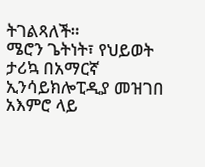ትገልጻለች።
ሜሮን ጌትነት፣ የህይወት ታሪኳ በአማርኛ ኢንሳይክሎፒዲያ መዝገበ አእምሮ ላይ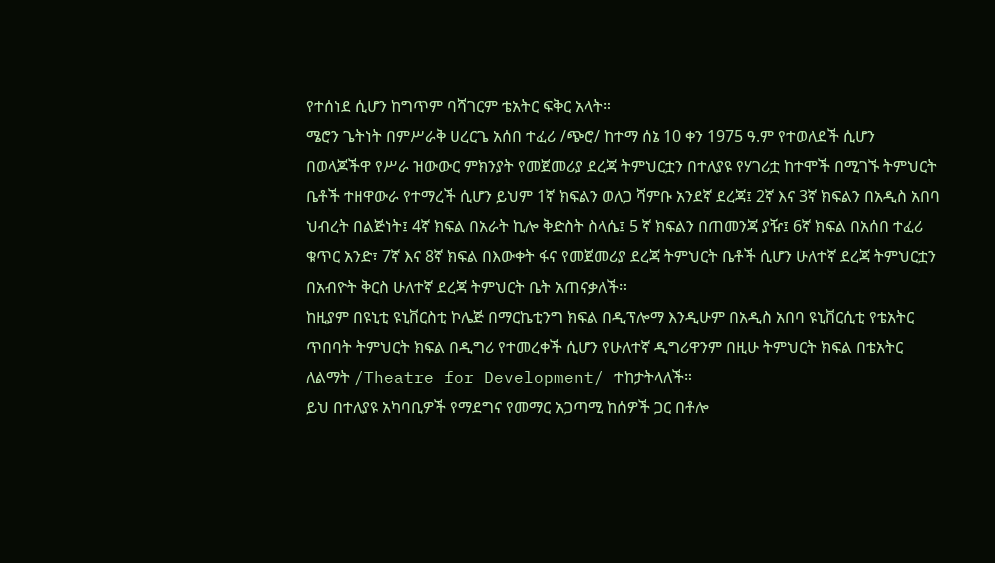የተሰነደ ሲሆን ከግጥም ባሻገርም ቴአትር ፍቅር አላት።
ሜሮን ጌትነት በምሥራቅ ሀረርጌ አሰበ ተፈሪ /ጭሮ/ ከተማ ሰኔ 10 ቀን 1975 ዓ.ም የተወለደች ሲሆን በወላጆችዋ የሥራ ዝውውር ምክንያት የመጀመሪያ ደረጃ ትምህርቷን በተለያዩ የሃገሪቷ ከተሞች በሚገኙ ትምህርት ቤቶች ተዘዋውራ የተማረች ሲሆን ይህም 1ኛ ክፍልን ወለጋ ሻምቡ አንደኛ ደረጃ፤ 2ኛ እና 3ኛ ክፍልን በአዲስ አበባ ህብረት በልጅነት፤ 4ኛ ክፍል በአራት ኪሎ ቅድስት ስላሴ፤ 5 ኛ ክፍልን በጠመንጃ ያዥ፤ 6ኛ ክፍል በአሰበ ተፈሪ ቁጥር አንድ፣ 7ኛ እና 8ኛ ክፍል በእውቀት ፋና የመጀመሪያ ደረጃ ትምህርት ቤቶች ሲሆን ሁለተኛ ደረጃ ትምህርቷን በአብዮት ቅርስ ሁለተኛ ደረጃ ትምህርት ቤት አጠናቃለች።
ከዚያም በዩኒቲ ዩኒቨርስቲ ኮሌጅ በማርኬቲንግ ክፍል በዲፕሎማ እንዲሁም በአዲስ አበባ ዩኒቨርሲቲ የቴአትር ጥበባት ትምህርት ክፍል በዲግሪ የተመረቀች ሲሆን የሁለተኛ ዲግሪዋንም በዚሁ ትምህርት ክፍል በቴአትር ለልማት /Theatre for Development/ ተከታትላለች።
ይህ በተለያዩ አካባቢዎች የማደግና የመማር አጋጣሚ ከሰዎች ጋር በቶሎ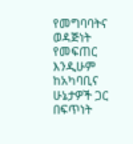የመግባባትና ወዳጅነት የመፍጠር እንዲሁም ከአካባቢና ሁኔታዎች ጋር በፍጥነት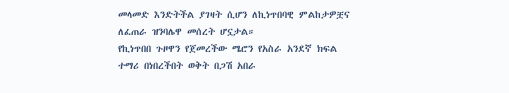መላመድ እንድትችል ያገዛት ሲሆን ለኪነጥበባዊ ምልከታዎቿና ለፈጠራ ዝንባሌዋ መሰረት ሆኗታል።
የኪነጥበበ ጉዞዋን የጀመረችው ሜሮን የአስራ አንደኛ ክፍል ተማሪ በነበረችበት ወቅት በጋሽ አበራ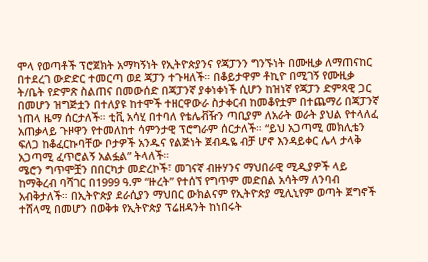ሞላ የወጣቶች ፕሮጀክት አማካኝነት የኢትዮጵያንና የጃፓንን ግንኙነት በሙዚቃ ለማጠናከር በተደረገ ውድድር ተመርጣ ወደ ጃፓን ተጉዛለች። በቆይታዋም ቶኪዮ በሚገኝ የሙዚቃ ት/ቤት የድምጽ ስልጠና በመውሰድ በጃፓንኛ ያቀነቀነች ሲሆን ከዝነኛ የጃፓን ድምጻዊ ጋር በመሆን ዝግጅቷን በተለያዩ ከተሞች ተዘርዋውራ ስታቀርብ ከመቆየቷም በተጨማሪ በጃፓንኛ ነጠላ ዜማ ሰርታለች። ቲቪ አሳሂ በተባለ የቴሌቭዥን ጣቢያም ለአራት ወራት ያህል የተላለፈ አጠቃላይ ጉዞዋን የተመለከተ ሳምንታዊ ፕሮግራም ሰርታለች። “ይህ አጋጣሚ መክሊቴን ፍለጋ ከቆፈርኩባቸው ቦታዎች አንዱና የልጅነት ጀብዱዬ ብቻ ሆኖ እንዳይቀር ሌላ ታላቅ አጋጣሚ ፈጥሮልኝ አልፏል” ትላለች።
ሜሮን ግጥሞቿን በበርካታ መድረኮች፣ መገናኛ ብዙሃንና ማህበራዊ ሚዲያዎች ላይ ከማቅረብ ባሻገር በ1999 ዓ.ም “ዙረት” የተሰኘ የግጥም መድበል አሳትማ ለንባብ አብቅታለች። በኢትዮጵያ ደራሲያን ማህበር ውክልናም የኢትዮጵያ ሚሊኒየም ወጣት ጀግኖች ተሸላሚ በመሆን በወቅቱ የኢትዮጵያ ፕሬዘዳንት ከነበሩት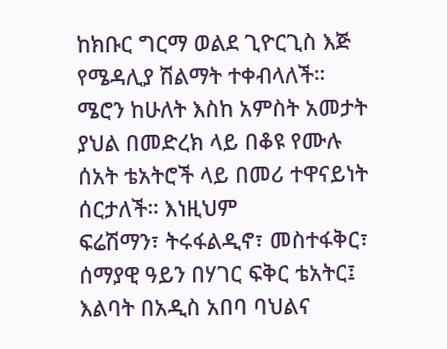ከክቡር ግርማ ወልደ ጊዮርጊስ እጅ የሜዳሊያ ሽልማት ተቀብላለች።
ሜሮን ከሁለት እስከ አምስት አመታት ያህል በመድረክ ላይ በቆዩ የሙሉ ሰአት ቴአትሮች ላይ በመሪ ተዋናይነት ሰርታለች። እነዚህም
ፍሬሽማን፣ ትሩፋልዲኖ፣ መስተፋቅር፣ ሰማያዊ ዓይን በሃገር ፍቅር ቴአትር፤ እልባት በአዲስ አበባ ባህልና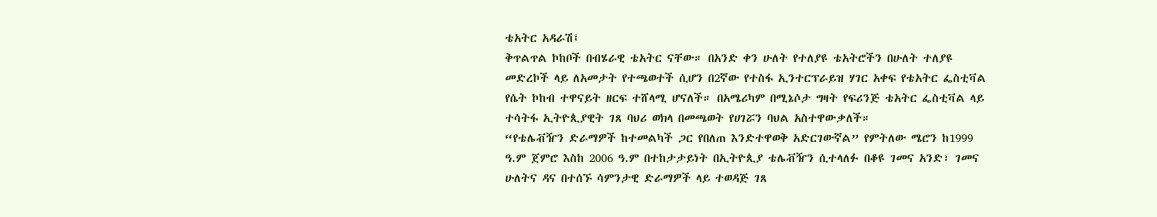ቴአትር አዳራሽ፤
ቅጥልጥል ኮከቦች በብሄራዊ ቴአትር ናቸው። በአንድ ቀን ሁለት የተለያዩ ቴአትሮችን በሁለት ተለያዩ መድረኮች ላይ ለአመታት የተጫወተች ሲሆን በ2ኛው የተስፋ ኢንተርፕራይዝ ሃገር አቀፍ የቴአትር ፌስቲቫል የሴት ኮከብ ተዋናይት ዘርፍ ተሸላሚ ሆናለች። በአሜሪካም በሚኔሶታ ግዛት የፍሪንጅ ቴአትር ፌስቲቫል ላይ ተሳትፋ ኢትዮጲያዊት ገጸ ባህሪ ወክላ በመጫወት የሀገሯን ባህል አስተዋውቃለች።
“የቴሌቭዥን ድራማዎች ከተመልካች ጋር የበለጠ እንድተዋወቅ አድርገውኛል” የምትለው ሜሮን ከ1999 ዓ.ም ጀምሮ እስከ 2006 ዓ.ም በተከታታይነት በኢትዮጲያ ቴሌቭዥን ሲተላለፉ በቆዩ ገመና አንድ፣ ገመና ሁለትና ዳና በተሰኙ ሳምንታዊ ድራማዎች ላይ ተወዳጅ ገጸ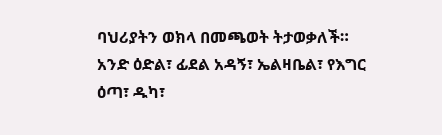ባህሪያትን ወክላ በመጫወት ትታወቃለች።
አንድ ዕድል፣ ፊደል አዳኝ፣ ኤልዛቤል፣ የእግር ዕጣ፣ ዱካ፣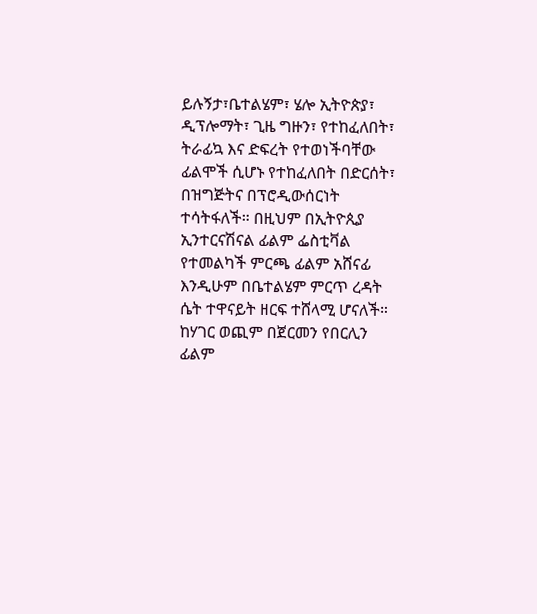ይሉኝታ፣ቤተልሄም፣ ሄሎ ኢትዮጵያ፣ ዲፕሎማት፣ ጊዜ ግዙን፣ የተከፈለበት፣ ትራፊኳ እና ድፍረት የተወነችባቸው ፊልሞች ሲሆኑ የተከፈለበት በድርሰት፣ በዝግጅትና በፕሮዲውሰርነት ተሳትፋለች። በዚህም በኢትዮጲያ ኢንተርናሽናል ፊልም ፌስቲቫል የተመልካች ምርጫ ፊልም አሸናፊ እንዲሁም በቤተልሄም ምርጥ ረዳት ሴት ተዋናይት ዘርፍ ተሸላሚ ሆናለች። ከሃገር ወጪም በጀርመን የበርሊን ፊልም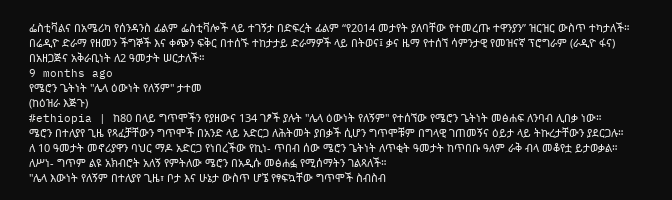ፌስቲቫልና በአሜሪካ የሰንዳንስ ፊልም ፌስቲቫሎች ላይ ተገኝታ በድፍረት ፊልም “የ2014 መታየት ያለባቸው የተመረጡ ተዋንያን” ዝርዝር ውስጥ ተካታለች።
በሬዲዮ ድራማ የዘመን ችግኞች እና ቀጭን ፍቅር በተሰኙ ተከታታይ ድራማዎች ላይ በትወና፤ ቃና ዜማ የተሰኘ ሳምንታዊ የመዝናኛ ፕሮግራም (ራዲዮ ፋና) በአዘጋጅና አቅራቢነት ለ2 ዓመታት ሠርታለች።
9 months ago
የሜሮን ጌትነት "ሌላ ዕውነት የለኝም" ታተመ
(ከዕዝራ እጅጉ)
#ethiopia | ከ80 በላይ ግጥሞችን የያዘውና 134 ገፆች ያሉት "ሌላ ዕውነት የለኝም" የተሰኘው የሜሮን ጌትነት መፅሐፍ ለንባብ ሊበቃ ነው።
ሜሮን በተለያየ ጊዜ የጻፈቻቸውን ግጥሞች በአንድ ላይ አድርጋ ለሕትመት ያበቃች ሲሆን ግጥሞቹም በግላዊ ገጠመኝና ዕይታ ላይ ትኩረታቸውን ያደርጋሉ።
ለ 10 ዓመታት መኖሪያዋን ባህር ማዶ አድርጋ የነበረችው የኪነ- ጥበብ ሰው ሜሮን ጌትነት ለጥቂት ዓመታት ከጥበቡ ዓለም ራቅ ብላ መቆየቷ ይታወቃል።
ለሥነ- ግጥም ልዩ አክብሮት አለኝ የምትለው ሜሮን በአዲሱ መፅሐፏ የሚሰማትን ገልጻለች።
"ሌላ እውነት የለኝም በተለያየ ጊዜ፣ ቦታ እና ሁኔታ ውስጥ ሆኜ የፃፍኳቸው ግጥሞች ስብስብ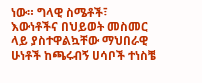ነው። ግላዊ ስሜቶች፣ እውነቶችና በህይወት መስመር ላይ ያስተዋልኳቸው ማህበራዊ ሁነቶች ከጫሩብኝ ሀሳቦች ተነስቼ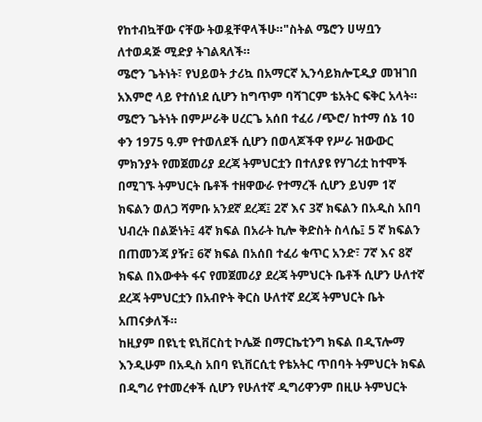የከተብኳቸው ናቸው ትወዷቸዋላችሁ።"ስትል ሜሮን ሀሣቧን ለተወዳጅ ሚድያ ትገልጻለች።
ሜሮን ጌትነት፣ የህይወት ታሪኳ በአማርኛ ኢንሳይክሎፒዲያ መዝገበ አእምሮ ላይ የተሰነደ ሲሆን ከግጥም ባሻገርም ቴአትር ፍቅር አላት።
ሜሮን ጌትነት በምሥራቅ ሀረርጌ አሰበ ተፈሪ /ጭሮ/ ከተማ ሰኔ 10 ቀን 1975 ዓ.ም የተወለደች ሲሆን በወላጆችዋ የሥራ ዝውውር ምክንያት የመጀመሪያ ደረጃ ትምህርቷን በተለያዩ የሃገሪቷ ከተሞች በሚገኙ ትምህርት ቤቶች ተዘዋውራ የተማረች ሲሆን ይህም 1ኛ ክፍልን ወለጋ ሻምቡ አንደኛ ደረጃ፤ 2ኛ እና 3ኛ ክፍልን በአዲስ አበባ ህብረት በልጅነት፤ 4ኛ ክፍል በአራት ኪሎ ቅድስት ስላሴ፤ 5 ኛ ክፍልን በጠመንጃ ያዥ፤ 6ኛ ክፍል በአሰበ ተፈሪ ቁጥር አንድ፣ 7ኛ እና 8ኛ ክፍል በእውቀት ፋና የመጀመሪያ ደረጃ ትምህርት ቤቶች ሲሆን ሁለተኛ ደረጃ ትምህርቷን በአብዮት ቅርስ ሁለተኛ ደረጃ ትምህርት ቤት አጠናቃለች።
ከዚያም በዩኒቲ ዩኒቨርስቲ ኮሌጅ በማርኬቲንግ ክፍል በዲፕሎማ እንዲሁም በአዲስ አበባ ዩኒቨርሲቲ የቴአትር ጥበባት ትምህርት ክፍል በዲግሪ የተመረቀች ሲሆን የሁለተኛ ዲግሪዋንም በዚሁ ትምህርት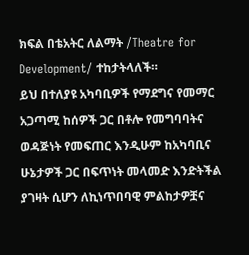ክፍል በቴአትር ለልማት /Theatre for Development/ ተከታትላለች።
ይህ በተለያዩ አካባቢዎች የማደግና የመማር አጋጣሚ ከሰዎች ጋር በቶሎ የመግባባትና ወዳጅነት የመፍጠር እንዲሁም ከአካባቢና ሁኔታዎች ጋር በፍጥነት መላመድ እንድትችል ያገዛት ሲሆን ለኪነጥበባዊ ምልከታዎቿና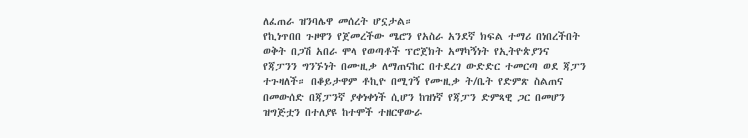ለፈጠራ ዝንባሌዋ መሰረት ሆኗታል።
የኪነጥበበ ጉዞዋን የጀመረችው ሜሮን የአስራ አንደኛ ክፍል ተማሪ በነበረችበት ወቅት በጋሽ አበራ ሞላ የወጣቶች ፕሮጀክት አማካኝነት የኢትዮጵያንና የጃፓንን ግንኙነት በሙዚቃ ለማጠናከር በተደረገ ውድድር ተመርጣ ወደ ጃፓን ተጉዛለች። በቆይታዋም ቶኪዮ በሚገኝ የሙዚቃ ት/ቤት የድምጽ ስልጠና በመውሰድ በጃፓንኛ ያቀነቀነች ሲሆን ከዝነኛ የጃፓን ድምጻዊ ጋር በመሆን ዝግጅቷን በተለያዩ ከተሞች ተዘርዋውራ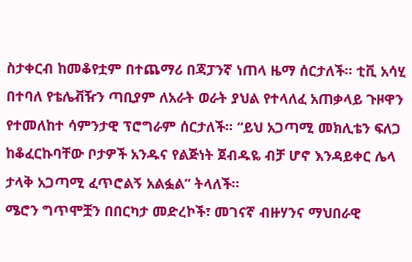ስታቀርብ ከመቆየቷም በተጨማሪ በጃፓንኛ ነጠላ ዜማ ሰርታለች። ቲቪ አሳሂ በተባለ የቴሌቭዥን ጣቢያም ለአራት ወራት ያህል የተላለፈ አጠቃላይ ጉዞዋን የተመለከተ ሳምንታዊ ፕሮግራም ሰርታለች። “ይህ አጋጣሚ መክሊቴን ፍለጋ ከቆፈርኩባቸው ቦታዎች አንዱና የልጅነት ጀብዱዬ ብቻ ሆኖ እንዳይቀር ሌላ ታላቅ አጋጣሚ ፈጥሮልኝ አልፏል” ትላለች።
ሜሮን ግጥሞቿን በበርካታ መድረኮች፣ መገናኛ ብዙሃንና ማህበራዊ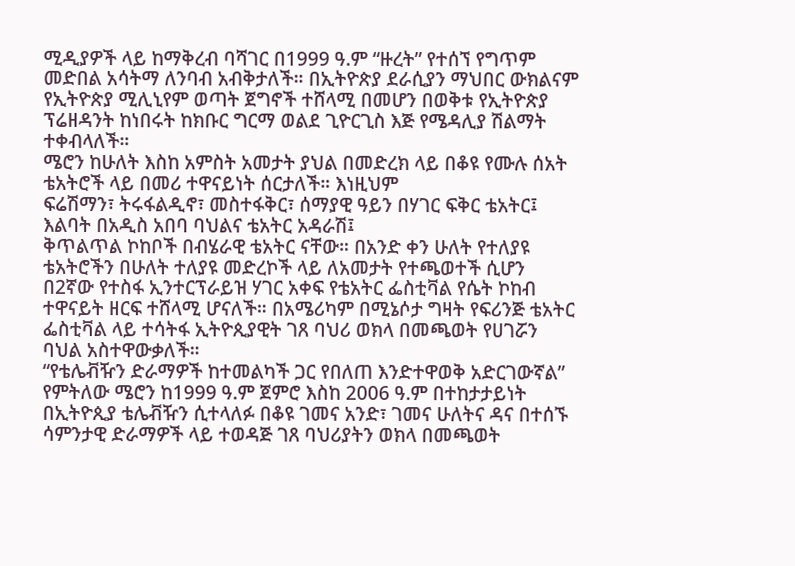ሚዲያዎች ላይ ከማቅረብ ባሻገር በ1999 ዓ.ም “ዙረት” የተሰኘ የግጥም መድበል አሳትማ ለንባብ አብቅታለች። በኢትዮጵያ ደራሲያን ማህበር ውክልናም የኢትዮጵያ ሚሊኒየም ወጣት ጀግኖች ተሸላሚ በመሆን በወቅቱ የኢትዮጵያ ፕሬዘዳንት ከነበሩት ከክቡር ግርማ ወልደ ጊዮርጊስ እጅ የሜዳሊያ ሽልማት ተቀብላለች።
ሜሮን ከሁለት እስከ አምስት አመታት ያህል በመድረክ ላይ በቆዩ የሙሉ ሰአት ቴአትሮች ላይ በመሪ ተዋናይነት ሰርታለች። እነዚህም
ፍሬሽማን፣ ትሩፋልዲኖ፣ መስተፋቅር፣ ሰማያዊ ዓይን በሃገር ፍቅር ቴአትር፤
እልባት በአዲስ አበባ ባህልና ቴአትር አዳራሽ፤
ቅጥልጥል ኮከቦች በብሄራዊ ቴአትር ናቸው። በአንድ ቀን ሁለት የተለያዩ ቴአትሮችን በሁለት ተለያዩ መድረኮች ላይ ለአመታት የተጫወተች ሲሆን በ2ኛው የተስፋ ኢንተርፕራይዝ ሃገር አቀፍ የቴአትር ፌስቲቫል የሴት ኮከብ ተዋናይት ዘርፍ ተሸላሚ ሆናለች። በአሜሪካም በሚኔሶታ ግዛት የፍሪንጅ ቴአትር ፌስቲቫል ላይ ተሳትፋ ኢትዮጲያዊት ገጸ ባህሪ ወክላ በመጫወት የሀገሯን ባህል አስተዋውቃለች።
“የቴሌቭዥን ድራማዎች ከተመልካች ጋር የበለጠ እንድተዋወቅ አድርገውኛል” የምትለው ሜሮን ከ1999 ዓ.ም ጀምሮ እስከ 2006 ዓ.ም በተከታታይነት በኢትዮጲያ ቴሌቭዥን ሲተላለፉ በቆዩ ገመና አንድ፣ ገመና ሁለትና ዳና በተሰኙ ሳምንታዊ ድራማዎች ላይ ተወዳጅ ገጸ ባህሪያትን ወክላ በመጫወት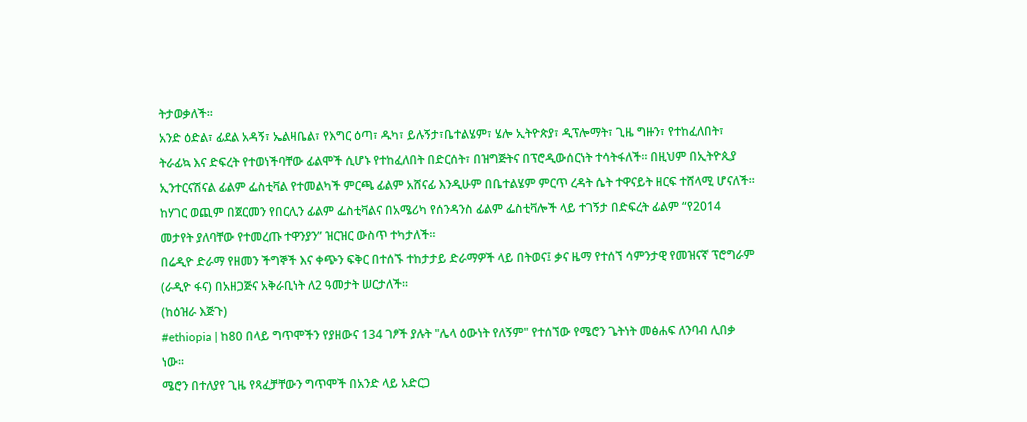ትታወቃለች።
አንድ ዕድል፣ ፊደል አዳኝ፣ ኤልዛቤል፣ የእግር ዕጣ፣ ዱካ፣ ይሉኝታ፣ቤተልሄም፣ ሄሎ ኢትዮጵያ፣ ዲፕሎማት፣ ጊዜ ግዙን፣ የተከፈለበት፣ ትራፊኳ እና ድፍረት የተወነችባቸው ፊልሞች ሲሆኑ የተከፈለበት በድርሰት፣ በዝግጅትና በፕሮዲውሰርነት ተሳትፋለች። በዚህም በኢትዮጲያ ኢንተርናሽናል ፊልም ፌስቲቫል የተመልካች ምርጫ ፊልም አሸናፊ እንዲሁም በቤተልሄም ምርጥ ረዳት ሴት ተዋናይት ዘርፍ ተሸላሚ ሆናለች። ከሃገር ወጪም በጀርመን የበርሊን ፊልም ፌስቲቫልና በአሜሪካ የሰንዳንስ ፊልም ፌስቲቫሎች ላይ ተገኝታ በድፍረት ፊልም “የ2014 መታየት ያለባቸው የተመረጡ ተዋንያን” ዝርዝር ውስጥ ተካታለች።
በሬዲዮ ድራማ የዘመን ችግኞች እና ቀጭን ፍቅር በተሰኙ ተከታታይ ድራማዎች ላይ በትወና፤ ቃና ዜማ የተሰኘ ሳምንታዊ የመዝናኛ ፕሮግራም (ራዲዮ ፋና) በአዘጋጅና አቅራቢነት ለ2 ዓመታት ሠርታለች።
(ከዕዝራ እጅጉ)
#ethiopia | ከ80 በላይ ግጥሞችን የያዘውና 134 ገፆች ያሉት "ሌላ ዕውነት የለኝም" የተሰኘው የሜሮን ጌትነት መፅሐፍ ለንባብ ሊበቃ ነው።
ሜሮን በተለያየ ጊዜ የጻፈቻቸውን ግጥሞች በአንድ ላይ አድርጋ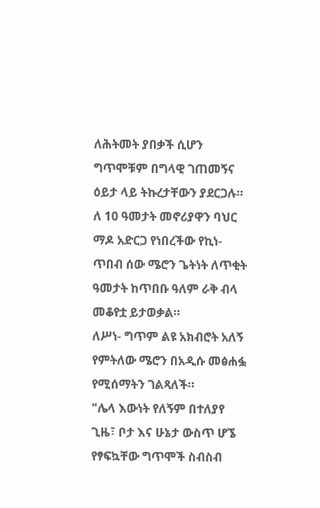ለሕትመት ያበቃች ሲሆን ግጥሞቹም በግላዊ ገጠመኝና ዕይታ ላይ ትኩረታቸውን ያደርጋሉ።
ለ 10 ዓመታት መኖሪያዋን ባህር ማዶ አድርጋ የነበረችው የኪነ- ጥበብ ሰው ሜሮን ጌትነት ለጥቂት ዓመታት ከጥበቡ ዓለም ራቅ ብላ መቆየቷ ይታወቃል።
ለሥነ- ግጥም ልዩ አክብሮት አለኝ የምትለው ሜሮን በአዲሱ መፅሐፏ የሚሰማትን ገልጻለች።
"ሌላ እውነት የለኝም በተለያየ ጊዜ፣ ቦታ እና ሁኔታ ውስጥ ሆኜ የፃፍኳቸው ግጥሞች ስብስብ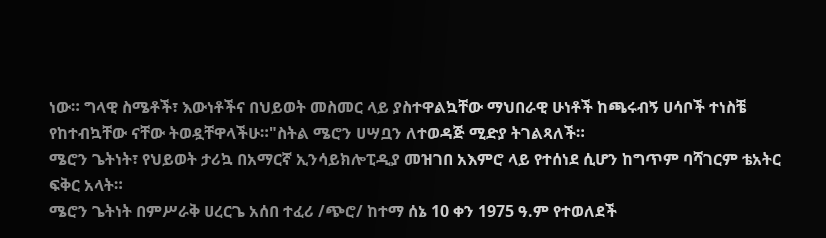ነው። ግላዊ ስሜቶች፣ እውነቶችና በህይወት መስመር ላይ ያስተዋልኳቸው ማህበራዊ ሁነቶች ከጫሩብኝ ሀሳቦች ተነስቼ የከተብኳቸው ናቸው ትወዷቸዋላችሁ።"ስትል ሜሮን ሀሣቧን ለተወዳጅ ሚድያ ትገልጻለች።
ሜሮን ጌትነት፣ የህይወት ታሪኳ በአማርኛ ኢንሳይክሎፒዲያ መዝገበ አእምሮ ላይ የተሰነደ ሲሆን ከግጥም ባሻገርም ቴአትር ፍቅር አላት።
ሜሮን ጌትነት በምሥራቅ ሀረርጌ አሰበ ተፈሪ /ጭሮ/ ከተማ ሰኔ 10 ቀን 1975 ዓ.ም የተወለደች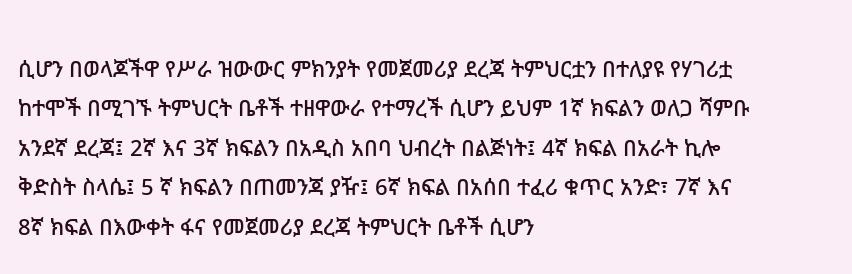ሲሆን በወላጆችዋ የሥራ ዝውውር ምክንያት የመጀመሪያ ደረጃ ትምህርቷን በተለያዩ የሃገሪቷ ከተሞች በሚገኙ ትምህርት ቤቶች ተዘዋውራ የተማረች ሲሆን ይህም 1ኛ ክፍልን ወለጋ ሻምቡ አንደኛ ደረጃ፤ 2ኛ እና 3ኛ ክፍልን በአዲስ አበባ ህብረት በልጅነት፤ 4ኛ ክፍል በአራት ኪሎ ቅድስት ስላሴ፤ 5 ኛ ክፍልን በጠመንጃ ያዥ፤ 6ኛ ክፍል በአሰበ ተፈሪ ቁጥር አንድ፣ 7ኛ እና 8ኛ ክፍል በእውቀት ፋና የመጀመሪያ ደረጃ ትምህርት ቤቶች ሲሆን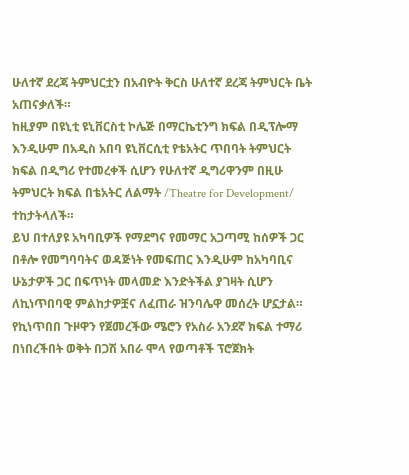ሁለተኛ ደረጃ ትምህርቷን በአብዮት ቅርስ ሁለተኛ ደረጃ ትምህርት ቤት አጠናቃለች።
ከዚያም በዩኒቲ ዩኒቨርስቲ ኮሌጅ በማርኬቲንግ ክፍል በዲፕሎማ እንዲሁም በአዲስ አበባ ዩኒቨርሲቲ የቴአትር ጥበባት ትምህርት ክፍል በዲግሪ የተመረቀች ሲሆን የሁለተኛ ዲግሪዋንም በዚሁ ትምህርት ክፍል በቴአትር ለልማት /Theatre for Development/ ተከታትላለች።
ይህ በተለያዩ አካባቢዎች የማደግና የመማር አጋጣሚ ከሰዎች ጋር በቶሎ የመግባባትና ወዳጅነት የመፍጠር እንዲሁም ከአካባቢና ሁኔታዎች ጋር በፍጥነት መላመድ እንድትችል ያገዛት ሲሆን ለኪነጥበባዊ ምልከታዎቿና ለፈጠራ ዝንባሌዋ መሰረት ሆኗታል።
የኪነጥበበ ጉዞዋን የጀመረችው ሜሮን የአስራ አንደኛ ክፍል ተማሪ በነበረችበት ወቅት በጋሽ አበራ ሞላ የወጣቶች ፕሮጀክት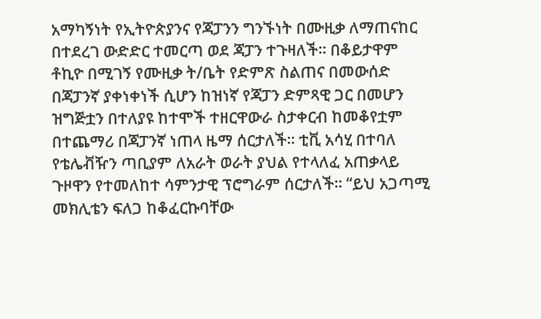አማካኝነት የኢትዮጵያንና የጃፓንን ግንኙነት በሙዚቃ ለማጠናከር በተደረገ ውድድር ተመርጣ ወደ ጃፓን ተጉዛለች። በቆይታዋም ቶኪዮ በሚገኝ የሙዚቃ ት/ቤት የድምጽ ስልጠና በመውሰድ በጃፓንኛ ያቀነቀነች ሲሆን ከዝነኛ የጃፓን ድምጻዊ ጋር በመሆን ዝግጅቷን በተለያዩ ከተሞች ተዘርዋውራ ስታቀርብ ከመቆየቷም በተጨማሪ በጃፓንኛ ነጠላ ዜማ ሰርታለች። ቲቪ አሳሂ በተባለ የቴሌቭዥን ጣቢያም ለአራት ወራት ያህል የተላለፈ አጠቃላይ ጉዞዋን የተመለከተ ሳምንታዊ ፕሮግራም ሰርታለች። “ይህ አጋጣሚ መክሊቴን ፍለጋ ከቆፈርኩባቸው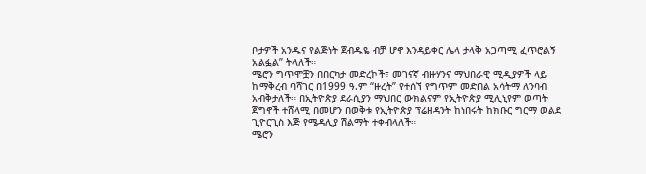ቦታዎች አንዱና የልጅነት ጀብዱዬ ብቻ ሆኖ እንዳይቀር ሌላ ታላቅ አጋጣሚ ፈጥሮልኝ አልፏል” ትላለች።
ሜሮን ግጥሞቿን በበርካታ መድረኮች፣ መገናኛ ብዙሃንና ማህበራዊ ሚዲያዎች ላይ ከማቅረብ ባሻገር በ1999 ዓ.ም “ዙረት” የተሰኘ የግጥም መድበል አሳትማ ለንባብ አብቅታለች። በኢትዮጵያ ደራሲያን ማህበር ውክልናም የኢትዮጵያ ሚሊኒየም ወጣት ጀግኖች ተሸላሚ በመሆን በወቅቱ የኢትዮጵያ ፕሬዘዳንት ከነበሩት ከክቡር ግርማ ወልደ ጊዮርጊስ እጅ የሜዳሊያ ሽልማት ተቀብላለች።
ሜሮን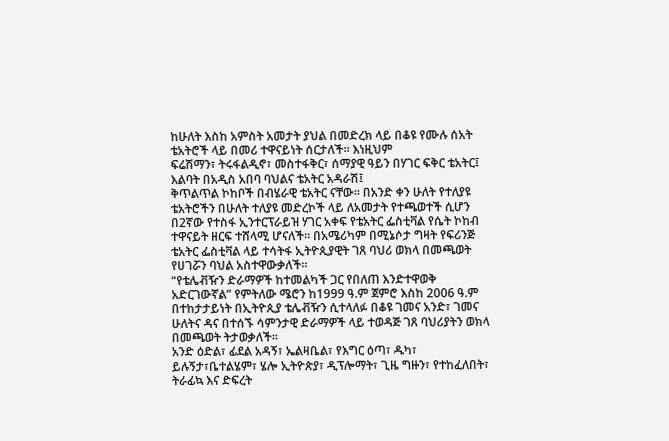ከሁለት እስከ አምስት አመታት ያህል በመድረክ ላይ በቆዩ የሙሉ ሰአት ቴአትሮች ላይ በመሪ ተዋናይነት ሰርታለች። እነዚህም
ፍሬሽማን፣ ትሩፋልዲኖ፣ መስተፋቅር፣ ሰማያዊ ዓይን በሃገር ፍቅር ቴአትር፤
እልባት በአዲስ አበባ ባህልና ቴአትር አዳራሽ፤
ቅጥልጥል ኮከቦች በብሄራዊ ቴአትር ናቸው። በአንድ ቀን ሁለት የተለያዩ ቴአትሮችን በሁለት ተለያዩ መድረኮች ላይ ለአመታት የተጫወተች ሲሆን በ2ኛው የተስፋ ኢንተርፕራይዝ ሃገር አቀፍ የቴአትር ፌስቲቫል የሴት ኮከብ ተዋናይት ዘርፍ ተሸላሚ ሆናለች። በአሜሪካም በሚኔሶታ ግዛት የፍሪንጅ ቴአትር ፌስቲቫል ላይ ተሳትፋ ኢትዮጲያዊት ገጸ ባህሪ ወክላ በመጫወት የሀገሯን ባህል አስተዋውቃለች።
“የቴሌቭዥን ድራማዎች ከተመልካች ጋር የበለጠ እንድተዋወቅ አድርገውኛል” የምትለው ሜሮን ከ1999 ዓ.ም ጀምሮ እስከ 2006 ዓ.ም በተከታታይነት በኢትዮጲያ ቴሌቭዥን ሲተላለፉ በቆዩ ገመና አንድ፣ ገመና ሁለትና ዳና በተሰኙ ሳምንታዊ ድራማዎች ላይ ተወዳጅ ገጸ ባህሪያትን ወክላ በመጫወት ትታወቃለች።
አንድ ዕድል፣ ፊደል አዳኝ፣ ኤልዛቤል፣ የእግር ዕጣ፣ ዱካ፣ ይሉኝታ፣ቤተልሄም፣ ሄሎ ኢትዮጵያ፣ ዲፕሎማት፣ ጊዜ ግዙን፣ የተከፈለበት፣ ትራፊኳ እና ድፍረት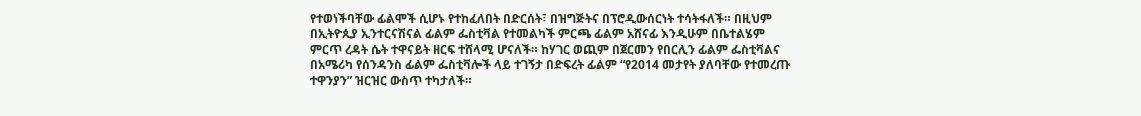የተወነችባቸው ፊልሞች ሲሆኑ የተከፈለበት በድርሰት፣ በዝግጅትና በፕሮዲውሰርነት ተሳትፋለች። በዚህም በኢትዮጲያ ኢንተርናሽናል ፊልም ፌስቲቫል የተመልካች ምርጫ ፊልም አሸናፊ እንዲሁም በቤተልሄም ምርጥ ረዳት ሴት ተዋናይት ዘርፍ ተሸላሚ ሆናለች። ከሃገር ወጪም በጀርመን የበርሊን ፊልም ፌስቲቫልና በአሜሪካ የሰንዳንስ ፊልም ፌስቲቫሎች ላይ ተገኝታ በድፍረት ፊልም “የ2014 መታየት ያለባቸው የተመረጡ ተዋንያን” ዝርዝር ውስጥ ተካታለች።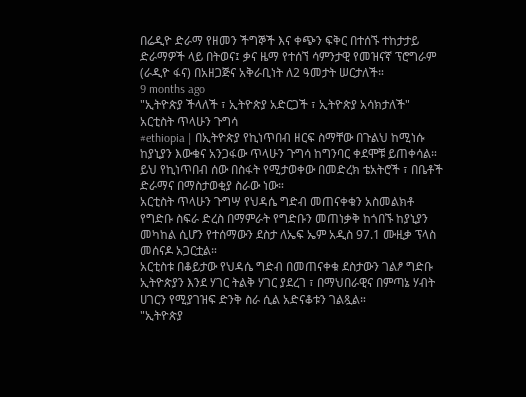በሬዲዮ ድራማ የዘመን ችግኞች እና ቀጭን ፍቅር በተሰኙ ተከታታይ ድራማዎች ላይ በትወና፤ ቃና ዜማ የተሰኘ ሳምንታዊ የመዝናኛ ፕሮግራም (ራዲዮ ፋና) በአዘጋጅና አቅራቢነት ለ2 ዓመታት ሠርታለች።
9 months ago
"ኢትዮጵያ ችላለች ፣ ኢትዮጵያ አድርጋች ፣ ኢትዮጵያ አሳክታለች"
አርቲስት ጥላሁን ጉግሳ
#ethiopia | በኢትዮጵያ የኪነጥበብ ዘርፍ ስማቸው በጉልህ ከሚነሱ ከያኒያን እውቁና አንጋፋው ጥላሁን ጉግሳ ከግንባር ቀደሞቹ ይጠቀሳል። ይህ የኪነጥበብ ሰው በስፋት የሚታወቀው በመድረክ ቴአትሮች ፣ በቤቶች ድራማና በማስታወቂያ ስራው ነው።
አርቲስት ጥላሁን ጉግሣ የህዳሴ ግድብ መጠናቀቁን አስመልክቶ የግድቡ ስፍራ ድረስ በማምራት የግድቡን መጠነቃቅ ከጎበኙ ከያኒያን መካከል ሲሆን የተሰማውን ደስታ ለኤፍ ኤም አዲስ 97.1 ሙዚቃ ፕላስ መሰናዶ አጋርቷል።
አርቲስቱ በቆይታው የህዳሴ ግድብ በመጠናቀቁ ደስታውን ገልፆ ግድቡ ኢትዮጵያን እንደ ሃገር ትልቅ ሃገር ያደረገ ፣ በማህበራዊና በምጣኔ ሃብት ሀገርን የሚያገዝፍ ድንቅ ስራ ሲል አድናቆቱን ገልጿል።
"ኢትዮጵያ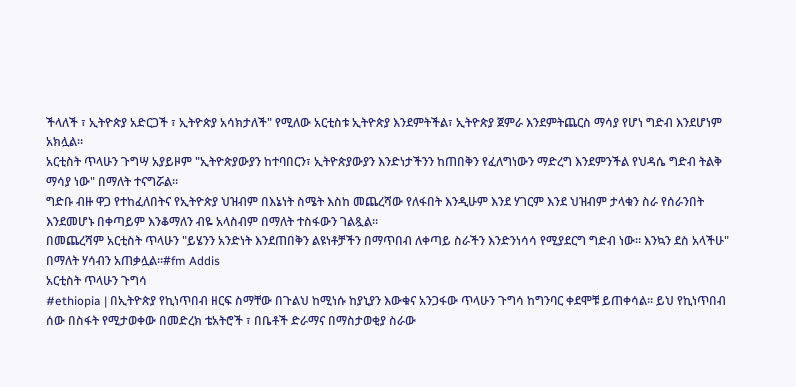ችላለች ፣ ኢትዮጵያ አድርጋች ፣ ኢትዮጵያ አሳክታለች" የሚለው አርቲስቱ ኢትዮጵያ እንደምትችል፣ ኢትዮጵያ ጀምራ እንደምትጨርስ ማሳያ የሆነ ግድብ እንደሆነም አክሏል።
አርቲስት ጥላሁን ጉግሣ አያይዞም "ኢትዮጵያውያን ከተባበርን፣ ኢትዮጵያውያን እንድነታችንን ከጠበቅን የፈለግነውን ማድረግ እንደምንችል የህዳሴ ግድብ ትልቅ ማሳያ ነው" በማለት ተናግሯል።
ግድቡ ብዙ ዋጋ የተከፈለበትና የኢትዮጵያ ህዝብም በእኔነት ስሜት እስከ መጨረሻው የለፋበት እንዲሁም እንደ ሃገርም እንደ ህዝብም ታላቁን ስራ የሰራንበት እንደመሆኑ በቀጣይም እንቆማለን ብዬ አላስብም በማለት ተስፋውን ገልጿል።
በመጨረሻም አርቲስት ጥላሁን "ይሄንን አንድነት እንደጠበቅን ልዩነቶቻችን በማጥበብ ለቀጣይ ስራችን እንድንነሳሳ የሚያደርግ ግድብ ነው። እንኳን ደስ አላችሁ" በማለት ሃሳብን አጠቃሏል።#fm Addis
አርቲስት ጥላሁን ጉግሳ
#ethiopia | በኢትዮጵያ የኪነጥበብ ዘርፍ ስማቸው በጉልህ ከሚነሱ ከያኒያን እውቁና አንጋፋው ጥላሁን ጉግሳ ከግንባር ቀደሞቹ ይጠቀሳል። ይህ የኪነጥበብ ሰው በስፋት የሚታወቀው በመድረክ ቴአትሮች ፣ በቤቶች ድራማና በማስታወቂያ ስራው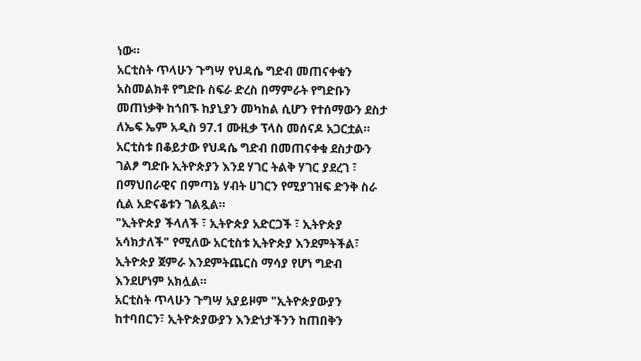ነው።
አርቲስት ጥላሁን ጉግሣ የህዳሴ ግድብ መጠናቀቁን አስመልክቶ የግድቡ ስፍራ ድረስ በማምራት የግድቡን መጠነቃቅ ከጎበኙ ከያኒያን መካከል ሲሆን የተሰማውን ደስታ ለኤፍ ኤም አዲስ 97.1 ሙዚቃ ፕላስ መሰናዶ አጋርቷል።
አርቲስቱ በቆይታው የህዳሴ ግድብ በመጠናቀቁ ደስታውን ገልፆ ግድቡ ኢትዮጵያን እንደ ሃገር ትልቅ ሃገር ያደረገ ፣ በማህበራዊና በምጣኔ ሃብት ሀገርን የሚያገዝፍ ድንቅ ስራ ሲል አድናቆቱን ገልጿል።
"ኢትዮጵያ ችላለች ፣ ኢትዮጵያ አድርጋች ፣ ኢትዮጵያ አሳክታለች" የሚለው አርቲስቱ ኢትዮጵያ እንደምትችል፣ ኢትዮጵያ ጀምራ እንደምትጨርስ ማሳያ የሆነ ግድብ እንደሆነም አክሏል።
አርቲስት ጥላሁን ጉግሣ አያይዞም "ኢትዮጵያውያን ከተባበርን፣ ኢትዮጵያውያን እንድነታችንን ከጠበቅን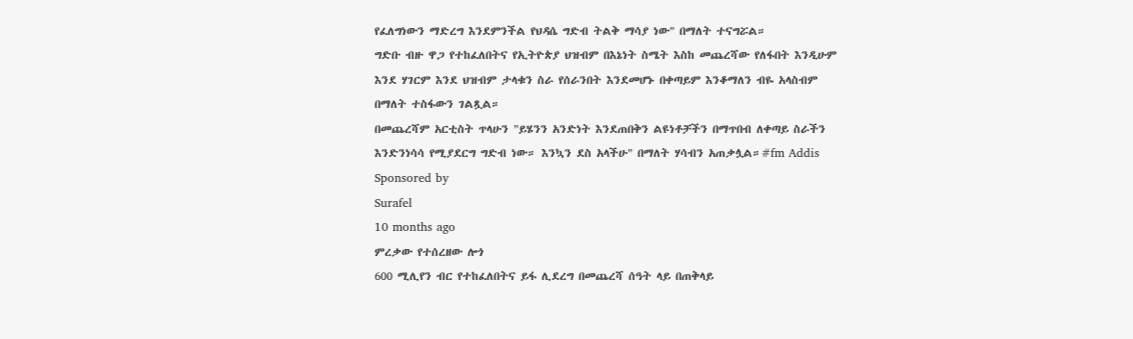የፈለግነውን ማድረግ እንደምንችል የህዳሴ ግድብ ትልቅ ማሳያ ነው" በማለት ተናግሯል።
ግድቡ ብዙ ዋጋ የተከፈለበትና የኢትዮጵያ ህዝብም በእኔነት ስሜት እስከ መጨረሻው የለፋበት እንዲሁም እንደ ሃገርም እንደ ህዝብም ታላቁን ስራ የሰራንበት እንደመሆኑ በቀጣይም እንቆማለን ብዬ አላስብም በማለት ተስፋውን ገልጿል።
በመጨረሻም አርቲስት ጥላሁን "ይሄንን አንድነት እንደጠበቅን ልዩነቶቻችን በማጥበብ ለቀጣይ ስራችን እንድንነሳሳ የሚያደርግ ግድብ ነው። እንኳን ደስ አላችሁ" በማለት ሃሳብን አጠቃሏል።#fm Addis
Sponsored by
Surafel
10 months ago
ምረቃው የተሰረዘው ሎጎ
600 ሚሊየን ብር የተከፈለበትና ይፋ ሊደረግ በመጨረሻ ሰዓት ላይ በጠቅላይ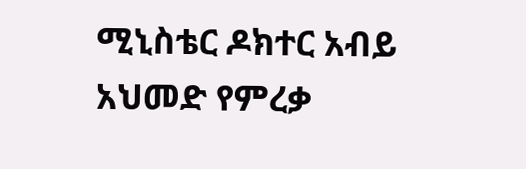ሚኒስቴር ዶክተር አብይ አህመድ የምረቃ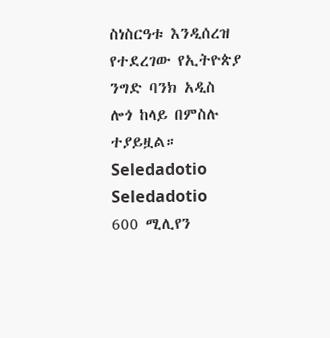ስነስርዓቱ እንዲሰረዝ የተደረገው የኢትዮጵያ ንግድ ባንክ አዲስ ሎጎ ከላይ በምስሉ ተያይዟል።
Seledadotio
Seledadotio
600 ሚሊየን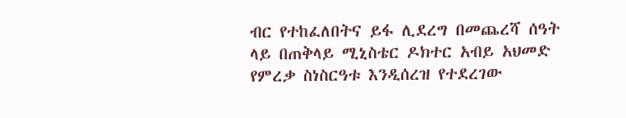ብር የተከፈለበትና ይፋ ሊደረግ በመጨረሻ ሰዓት ላይ በጠቅላይ ሚኒስቴር ዶክተር አብይ አህመድ የምረቃ ስነስርዓቱ እንዲሰረዝ የተደረገው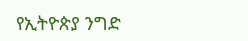የኢትዮጵያ ንግድ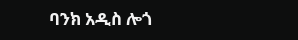ባንክ አዲስ ሎጎ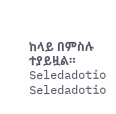ከላይ በምስሉ ተያይዟል።
Seledadotio
Seledadotio